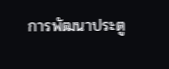การพัฒนาประตู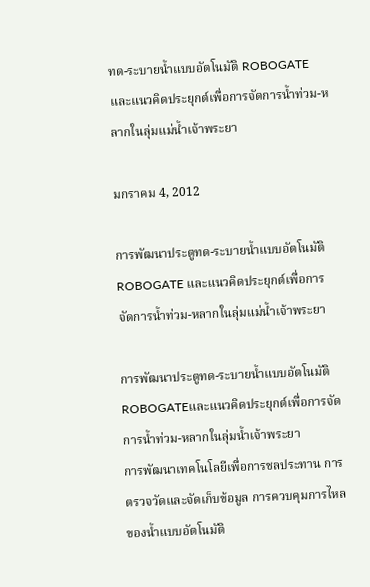ทด-ระบายน้ำแบบอัตโนมัติ ROBOGATE และแนวคิดประยุกต์เพื่อการจัดการน้ำท่วม-หลากในลุ่มแม่น้ำเจ้าพระยา

มกราคม 4, 2012

การพัฒนาประตูทด-ระบายน้ำแบบอัตโนมัติ ROBOGATE และแนวคิดประยุกต์เพื่อการจัดการน้ำท่วม-หลากในลุ่มแม่น้ำเจ้าพระยา

การพัฒนาประตูทด-ระบายน้ำแบบอัตโนมัติ ROBOGATEและแนวคิดประยุกต์เพื่อการจัดการน้ำท่วม-หลากในลุ่มน้ำเจ้าพระยา
การพัฒนาเทคโนโลยีเพื่อการชลประทาน การตรวจวัดและจัดเก็บข้อมูล การควบคุมการไหลของน้ำแบบอัตโนมัติ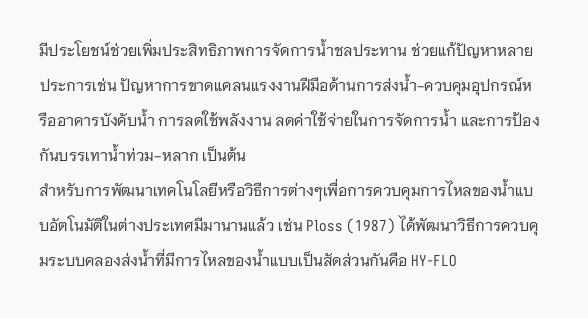มีประโยชน์ช่วยเพิ่มประสิทธิภาพการจัดการน้ำชลประทาน ช่วยแก้ปัญหาหลายประการเช่น ปัญหาการขาดแคลนแรงงานฝีมือด้านการส่งน้ำ-ควบคุมอุปกรณ์หรืออาคารบังคับน้ำ การลดใช้พลังงาน ลดค่าใช้จ่ายในการจัดการน้ำ และการป้องกันบรรเทาน้ำท่วม-หลาก เป็นต้น
สำหรับการพัฒนาเทคโนโลยีหรือวิธีการต่างๆเพื่อการควบคุมการไหลของน้ำแบบอัตโนมัติในต่างประเทศมีมานานแล้ว เช่น Ploss (1987) ได้พัฒนาวิธีการควบคุมระบบคลองส่งน้ำที่มีการไหลของน้ำแบบเป็นสัดส่วนกันคือ HY-FLO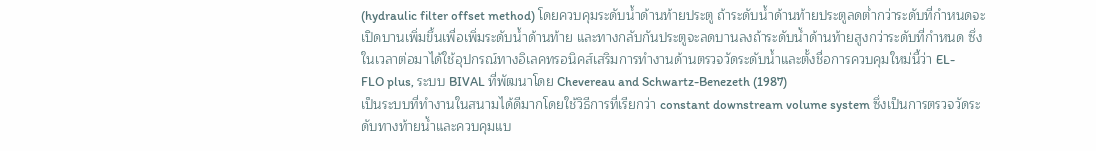(hydraulic filter offset method) โดยควบคุมระดับน้ำด้านท้ายประตู ถ้าระดับน้ำด้านท้ายประตูลดต่ำกว่าระดับที่กำหนดจะเปิดบานเพิ่มขึ้นเพื่อเพิ่มระดับน้ำด้านท้าย และทางกลับกันประตูจะลดบานลงถ้าระดับน้ำด้านท้ายสูงกว่าระดับที่กำหนด ซึ่งในเวลาต่อมาได้ใช้อุปกรณ์ทางอิเลคทรอนิคส์เสริมการทำงานด้านตรวจวัดระดับน้ำและตั้งชื่อการควบคุมใหม่นี้ว่า EL-
FLO plus, ระบบ BIVAL ที่พัฒนาโดย Chevereau and Schwartz-Benezeth (1987)
เป็นระบบที่ทำงานในสนามได้ดีมากโดยใช้วิธีการที่เรียกว่า constant downstream volume system ซึ่งเป็นการตรวจวัดระดับทางท้ายน้ำและควบคุมแบ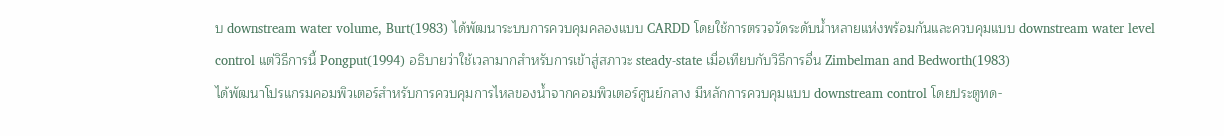บ downstream water volume, Burt(1983) ได้พัฒนาระบบการควบคุมคลองแบบ CARDD โดยใช้การตรวจวัดระดับน้ำหลายแห่งพร้อมกันและควบคุมแบบ downstream water level
control แต่วิธีการนี้ Pongput(1994) อธิบายว่าใช้เวลามากสำหรับการเข้าสู่สภาวะ steady-state เมื่อเทียบกับวิธีการอื่น Zimbelman and Bedworth(1983)
ได้พัฒนาโปรแกรมคอมพิวเตอร์สำหรับการควบคุมการไหลของน้ำจากคอมพิวเตอร์ศูนย์กลาง มีหลักการควบคุมแบบ downstream control โดยประตูทด-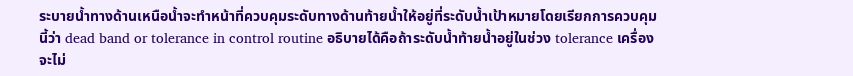ระบายน้ำทางด้านเหนือน้ำจะทำหน้าที่ควบคุมระดับทางด้านท้ายน้ำให้อยู่ที่ระดับน้ำเป้าหมายโดยเรียกการควบคุมนี้ว่า dead band or tolerance in control routine อธิบายได้คือถ้าระดับน้ำท้ายน้ำอยู่ในช่วง tolerance เครื่องจะไม่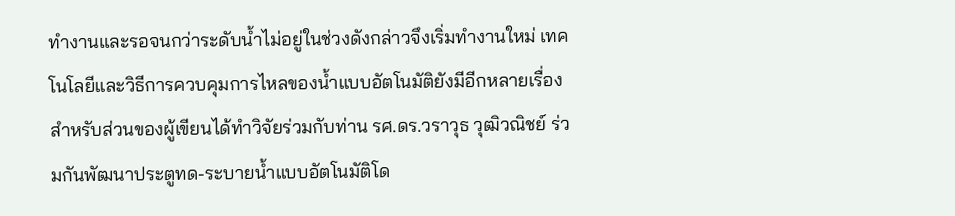ทำงานและรอจนกว่าระดับน้ำไม่อยู่ในช่วงดังกล่าวจึงเริ่มทำงานใหม่ เทคโนโลยีและวิธีการควบคุมการไหลของน้ำแบบอัตโนมัติยังมีอีกหลายเรื่อง  สำหรับส่วนของผู้เขียนได้ทำวิจัยร่วมกับท่าน รศ.ดร.วราวุธ วุฒิวณิชย์ ร่วมกันพัฒนาประตูทด-ระบายน้ำแบบอัตโนมัติโด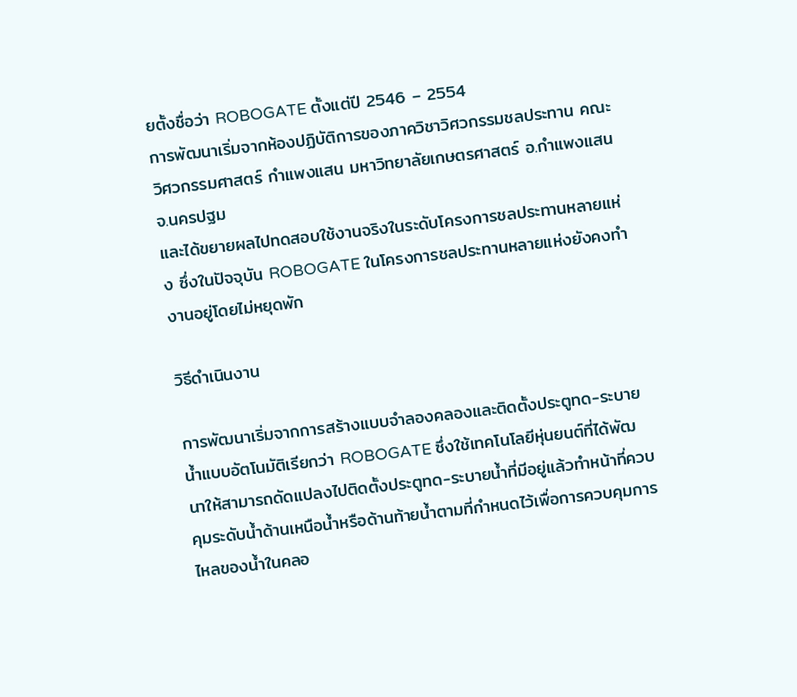ยตั้งชื่อว่า ROBOGATE ตั้งแต่ปี 2546 – 2554
การพัฒนาเริ่มจากห้องปฏิบัติการของภาควิชาวิศวกรรมชลประทาน คณะวิศวกรรมศาสตร์ กำแพงแสน มหาวิทยาลัยเกษตรศาสตร์ อ.กำแพงแสน จ.นครปฐม
และได้ขยายผลไปทดสอบใช้งานจริงในระดับโครงการชลประทานหลายแห่ง ซึ่งในปัจจุบัน ROBOGATE ในโครงการชลประทานหลายแห่งยังคงทำงานอยู่โดยไม่หยุดพัก

วิธีดำเนินงาน

การพัฒนาเริ่มจากการสร้างแบบจำลองคลองและติดตั้งประตูทด-ระบายน้ำแบบอัตโนมัติเรียกว่า ROBOGATE ซึ่งใช้เทคโนโลยีหุ่นยนต์ที่ได้พัฒนาให้สามารถดัดแปลงไปติดตั้งประตูทด-ระบายน้ำที่มีอยู่แล้วทำหน้าที่ควบคุมระดับน้ำด้านเหนือน้ำหรือด้านท้ายน้ำตามที่กำหนดไว้เพื่อการควบคุมการไหลของน้ำในคลอ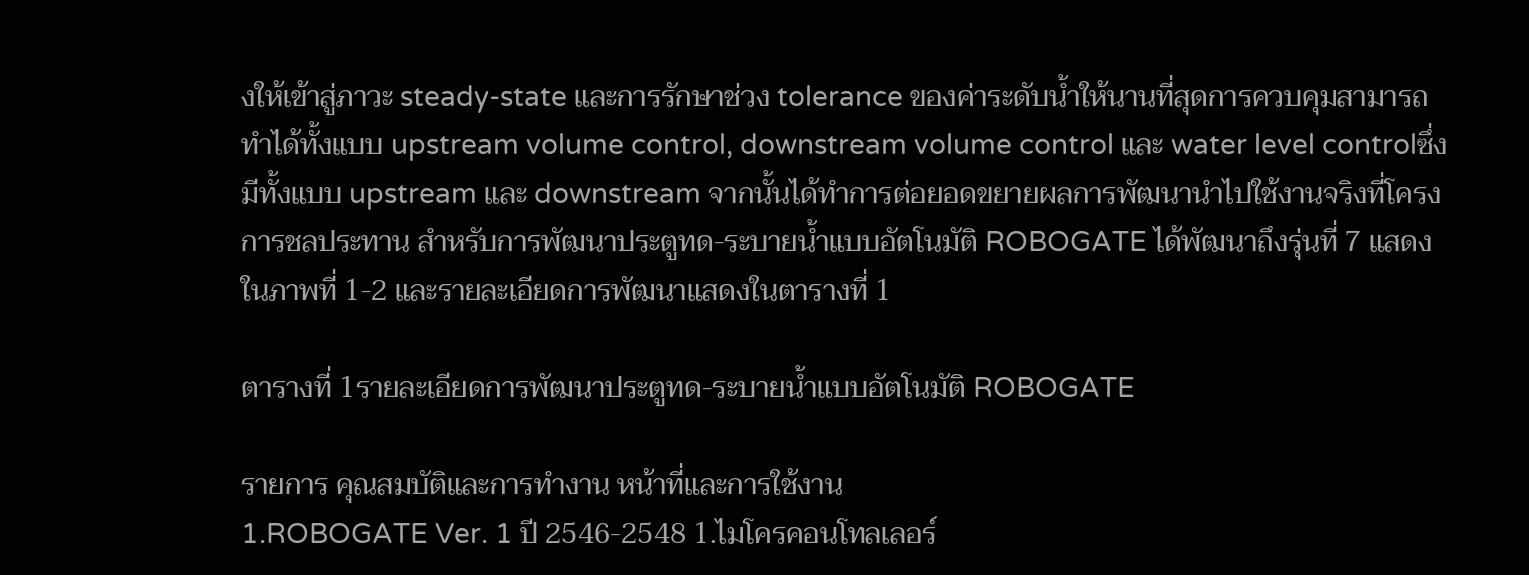งให้เข้าสู่ภาวะ steady-state และการรักษาช่วง tolerance ของค่าระดับน้ำให้นานที่สุดการควบคุมสามารถทำได้ทั้งแบบ upstream volume control, downstream volume control และ water level controlซึ่งมีทั้งแบบ upstream และ downstream จากนั้นได้ทำการต่อยอดขยายผลการพัฒนานำไปใช้งานจริงที่โครงการชลประทาน สำหรับการพัฒนาประตูทด-ระบายน้ำแบบอัตโนมัติ ROBOGATE ได้พัฒนาถึงรุ่นที่ 7 แสดงในภาพที่ 1-2 และรายละเอียดการพัฒนาแสดงในตารางที่ 1

ตารางที่ 1รายละเอียดการพัฒนาประตูทด-ระบายน้ำแบบอัตโนมัติ ROBOGATE

รายการ คุณสมบัติและการทำงาน หน้าที่และการใช้งาน
1.ROBOGATE Ver. 1 ปี 2546-2548 1.ไมโครคอนโทลเลอร์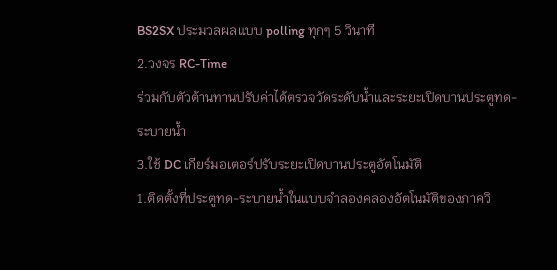BS2SX ประมวลผลแบบ polling ทุกๆ 5 วินาที
2.วงจร RC-Time
ร่วมกับตัวต้านทานปรับค่าได้ตรวจวัดระดับน้ำและระยะเปิดบานประตูทด-
ระบายน้ำ
3.ใช้ DC เกียร์มอเตอร์ปรับระยะเปิดบานประตูอัตโนมัติ
1.ติดตั้งที่ประตูทด-ระบายน้ำในแบบจำลองคลองอัตโนมัติของภาควิ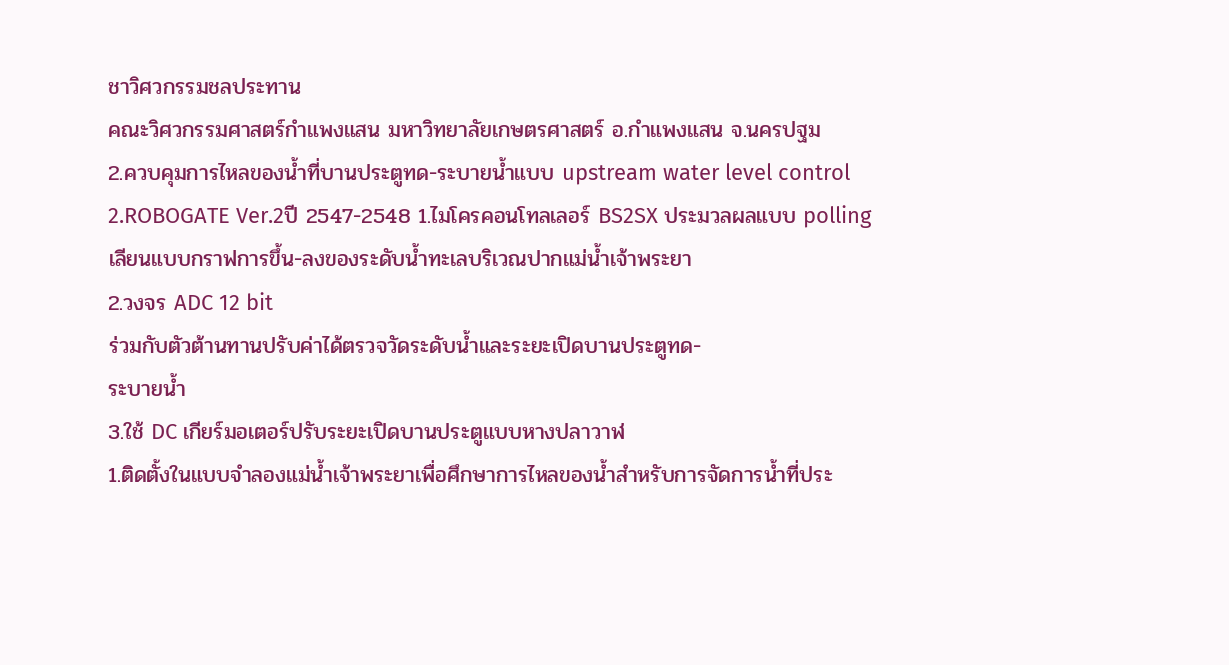ชาวิศวกรรมชลประทาน
คณะวิศวกรรมศาสตร์กำแพงแสน มหาวิทยาลัยเกษตรศาสตร์ อ.กำแพงแสน จ.นครปฐม
2.ควบคุมการไหลของน้ำที่บานประตูทด-ระบายน้ำแบบ upstream water level control
2.ROBOGATE Ver.2ปี 2547-2548 1.ไมโครคอนโทลเลอร์ BS2SX ประมวลผลแบบ polling
เลียนแบบกราฟการขึ้น-ลงของระดับน้ำทะเลบริเวณปากแม่น้ำเจ้าพระยา
2.วงจร ADC 12 bit
ร่วมกับตัวต้านทานปรับค่าได้ตรวจวัดระดับน้ำและระยะเปิดบานประตูทด-
ระบายน้ำ
3.ใช้ DC เกียร์มอเตอร์ปรับระยะเปิดบานประตูแบบหางปลาวาฬ
1.ติดตั้งในแบบจำลองแม่น้ำเจ้าพระยาเพื่อศึกษาการไหลของน้ำสำหรับการจัดการน้ำที่ประ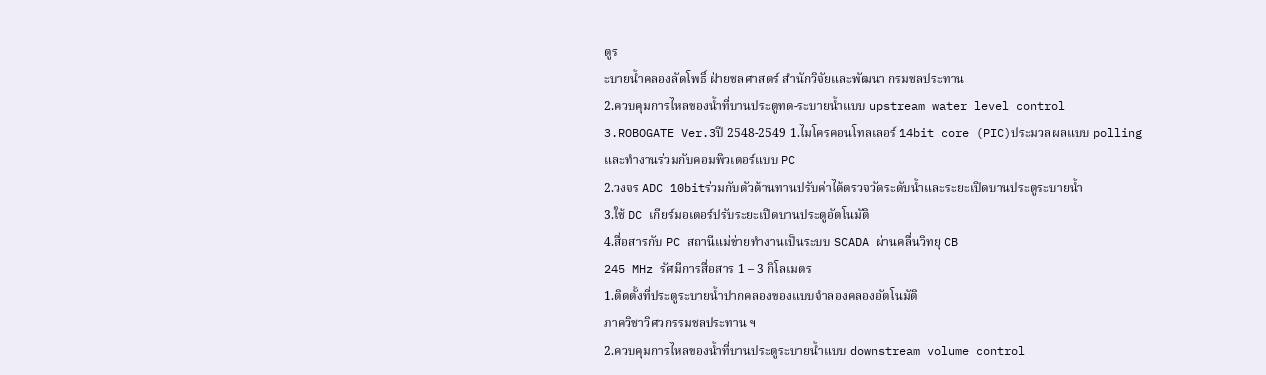ตูร
ะบายน้ำคลองลัดโพธิ์ ฝ่ายชลศาสตร์ สำนักวิจัยและพัฒนา กรมชลประทาน
2.ควบคุมการไหลของน้ำที่บานประตูทด-ระบายน้ำแบบ upstream water level control
3.ROBOGATE Ver.3ปี 2548-2549 1.ไมโครคอนโทลเลอร์ 14bit core (PIC)ประมวลผลแบบ polling
และทำงานร่วมกับคอมพิวเตอร์แบบ PC
2.วงจร ADC 10bitร่วมกับตัวต้านทานปรับค่าได้ตรวจวัดระดับน้ำและระยะเปิดบานประตูระบายน้ำ
3.ใช้ DC เกียร์มอเตอร์ปรับระยะเปิดบานประตูอัตโนมัติ
4.สื่อสารกับ PC สถานีแม่ข่ายทำงานเป็นระบบ SCADA ผ่านคลื่นวิทยุ CB
245 MHz รัศมีการสื่อสาร 1 – 3 กิโลเมตร
1.ติดตั้งที่ประตูระบายน้ำปากคลองของแบบจำลองคลองอัตโนมัติ
ภาควิชาวิศวกรรมชลประทาน ฯ
2.ควบคุมการไหลของน้ำที่บานประตูระบายน้ำแบบ downstream volume control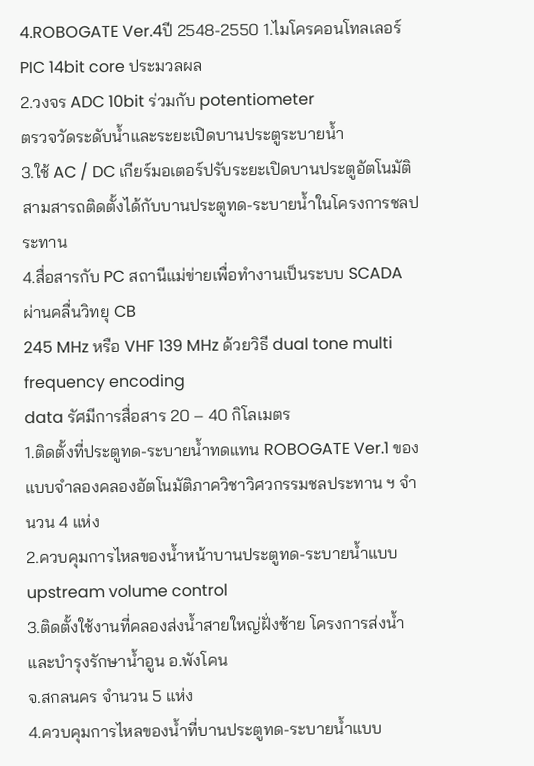4.ROBOGATE Ver.4ปี 2548-2550 1.ไมโครคอนโทลเลอร์ PIC 14bit core ประมวลผล
2.วงจร ADC 10bit ร่วมกับ potentiometer
ตรวจวัดระดับน้ำและระยะเปิดบานประตูระบายน้ำ
3.ใช้ AC / DC เกียร์มอเตอร์ปรับระยะเปิดบานประตูอัตโนมัติ
สามสารถติดตั้งได้กับบานประตูทด-ระบายน้ำในโครงการชลประทาน
4.สื่อสารกับ PC สถานีแม่ข่ายเพื่อทำงานเป็นระบบ SCADA ผ่านคลื่นวิทยุ CB
245 MHz หรือ VHF 139 MHz ด้วยวิธี dual tone multi frequency encoding
data รัศมีการสื่อสาร 20 – 40 กิโลเมตร
1.ติดตั้งที่ประตูทด-ระบายน้ำทดแทน ROBOGATE Ver.1 ของแบบจำลองคลองอัตโนมัติภาควิชาวิศวกรรมชลประทาน ฯ จำนวน 4 แห่ง
2.ควบคุมการไหลของน้ำหน้าบานประตูทด-ระบายน้ำแบบ upstream volume control
3.ติดตั้งใช้งานที่คลองส่งน้ำสายใหญ่ฝั่งซ้าย โครงการส่งน้ำและบำรุงรักษาน้ำอูน อ.พังโคน
จ.สกลนคร จำนวน 5 แห่ง
4.ควบคุมการไหลของน้ำที่บานประตูทด-ระบายน้ำแบบ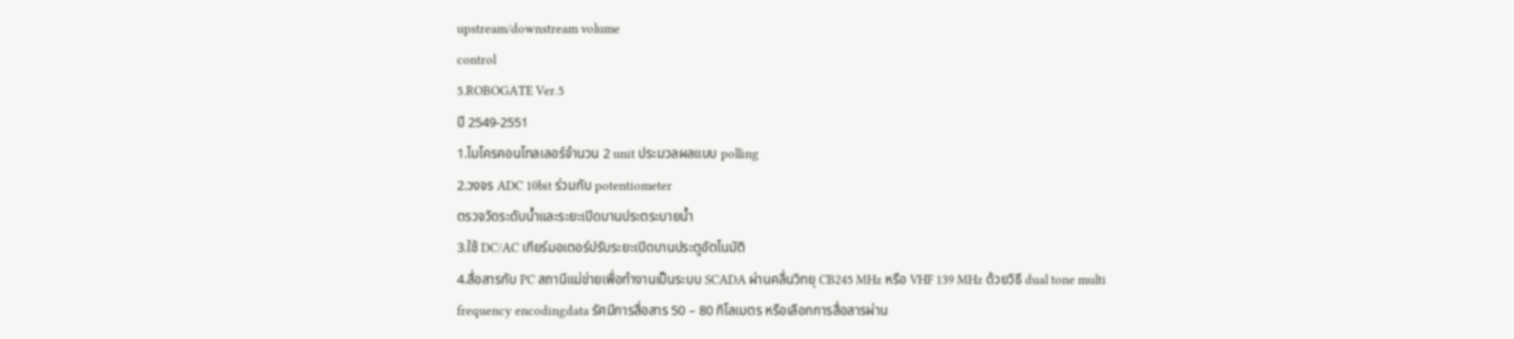upstream/downstream volume
control
5.ROBOGATE Ver.5
ปี 2549-2551
1.ไมโครคอนโทลเลอร์จำนวน 2 unit ประมวลผลแบบ polling
2.วงจร ADC 10bit ร่วมกับ potentiometer
ตรวจวัดระดับน้ำและระยะเปิดบานประตระบายน้ำ
3.ใช้ DC/AC เกียร์มอเตอร์ปรับระยะเปิดบานประตูอัตโนมัติ
4.สื่อสารกับ PC สถานีแม่ข่ายเพื่อทำงานเป็นระบบ SCADA ผ่านคลื่นวิทยุ CB245 MHz หรือ VHF 139 MHz ด้วยวิธี dual tone multi frequency encodingdata รัศมีการสื่อสาร 50 – 80 กิโลเมตร หรือเลือกการสื่อสารผ่าน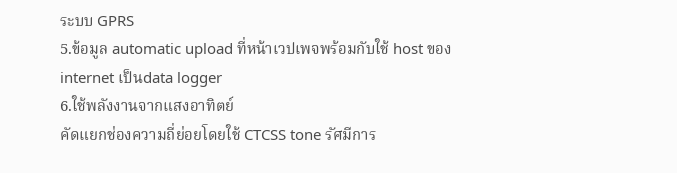ระบบ GPRS
5.ข้อมูล automatic upload ที่หน้าเวปเพจพร้อมกับใช้ host ของ internet เป็นdata logger
6.ใช้พลังงานจากแสงอาทิตย์
คัดแยกช่องความถี่ย่อยโดยใช้ CTCSS tone รัศมีการ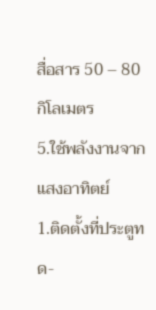สื่อสาร 50 – 80 กิโลเมตร
5.ใช้พลังงานจากแสงอาทิตย์
1.ติดตั้งที่ประตูทด-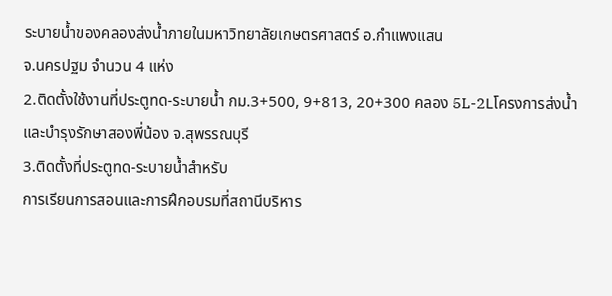ระบายน้ำของคลองส่งน้ำภายในมหาวิทยาลัยเกษตรศาสตร์ อ.กำแพงแสน
จ.นครปฐม จำนวน 4 แห่ง
2.ติดตั้งใช้งานที่ประตูทด-ระบายน้ำ กม.3+500, 9+813, 20+300 คลอง 5L-2Lโครงการส่งน้ำและบำรุงรักษาสองพี่น้อง จ.สุพรรณบุรี
3.ติดตั้งที่ประตูทด-ระบายน้ำสำหรับ
การเรียนการสอนและการฝึกอบรมที่สถานีบริหาร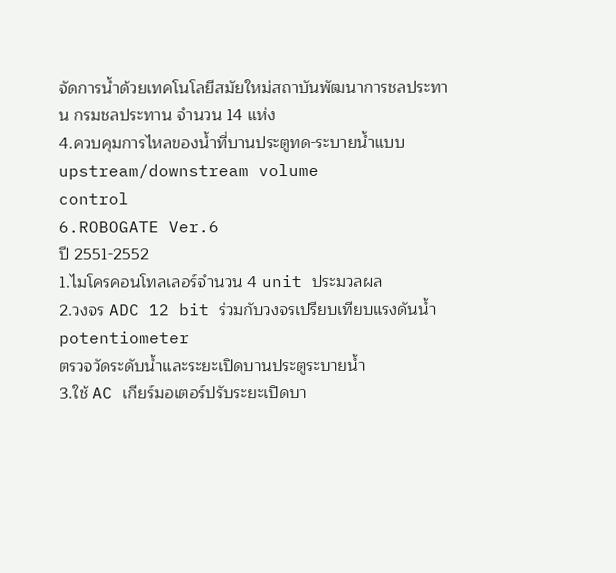จัดการน้ำด้วยเทคโนโลยีสมัยใหม่สถาบันพัฒนาการชลประทาน กรมชลประทาน จำนวน 14 แห่ง
4.ควบคุมการไหลของน้ำที่บานประตูทด-ระบายน้ำแบบ upstream/downstream volume
control
6.ROBOGATE Ver.6
ปี 2551-2552
1.ไมโครคอนโทลเลอร์จำนวน 4 unit ประมวลผล
2.วงจร ADC 12 bit ร่วมกับวงจรเปรียบเทียบแรงดันน้ำpotentiometer
ตรวจวัดระดับน้ำและระยะเปิดบานประตูระบายน้ำ
3.ใช้ AC เกียร์มอเตอร์ปรับระยะเปิดบา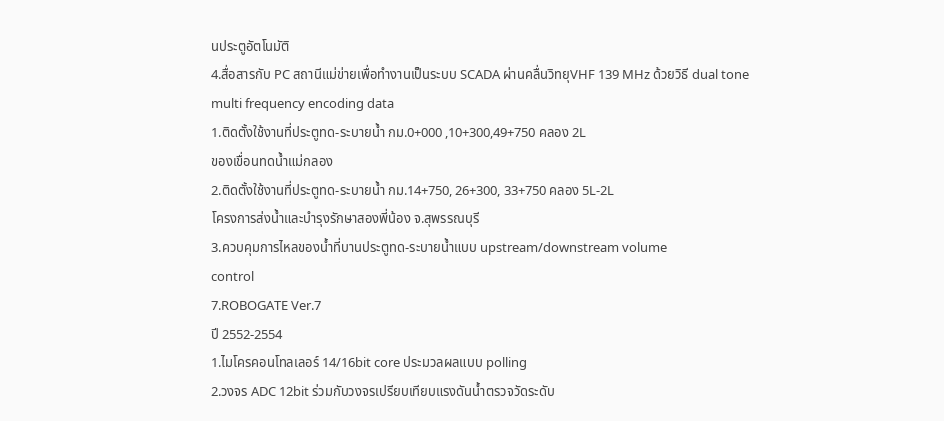นประตูอัตโนมัติ
4.สื่อสารกับ PC สถานีแม่ข่ายเพื่อทำงานเป็นระบบ SCADA ผ่านคลื่นวิทยุVHF 139 MHz ด้วยวิธี dual tone multi frequency encoding data
1.ติดตั้งใช้งานที่ประตูทด-ระบายน้ำ กม.0+000 ,10+300,49+750 คลอง 2L
ของเขื่อนทดน้ำแม่กลอง
2.ติดตั้งใช้งานที่ประตูทด-ระบายน้ำ กม.14+750, 26+300, 33+750 คลอง 5L-2L
โครงการส่งน้ำและบำรุงรักษาสองพี่น้อง จ.สุพรรณบุรี
3.ควบคุมการไหลของน้ำที่บานประตูทด-ระบายน้ำแบบ upstream/downstream volume
control
7.ROBOGATE Ver.7
ปี 2552-2554
1.ไมโครคอนโทลเลอร์ 14/16bit core ประมวลผลแบบ polling
2.วงจร ADC 12bit ร่วมกับวงจรเปรียบเทียบแรงดันน้ำตรวจวัดระดับ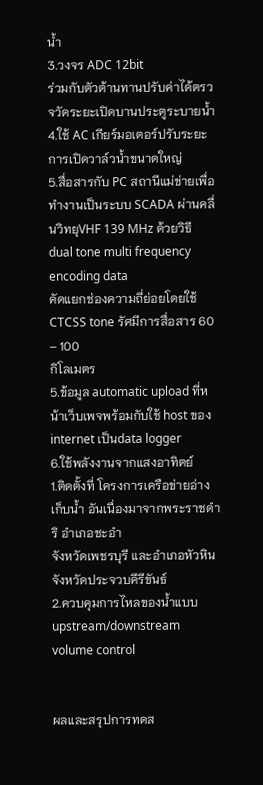น้ำ
3.วงจร ADC 12bit
ร่วมกับตัวต้านทานปรับค่าได้ตรวจวัดระยะเปิดบานประตูระบายน้ำ
4.ใช้ AC เกียร์มอเตอร์ปรับระยะการเปิดวาล์วน้ำขนาดใหญ่
5.สื่อสารกับ PC สถานีแม่ข่ายเพื่อทำงานเป็นระบบ SCADA ผ่านคลื่นวิทยุVHF 139 MHz ด้วยวิธี dual tone multi frequency encoding data
คัดแยกช่องความถี่ย่อยโดยใช้ CTCSS tone รัศมีการสื่อสาร 60 – 100
กิโลเมตร
5.ข้อมูล automatic upload ที่หน้าเว็บเพจพร้อมกับใช้ host ของ internet เป็นdata logger
6.ใช้พลังงานจากแสงอาทิตย์
1.ติดตั้งที่ โครงการเครือข่ายอ่างเก็บน้ำ อันเนื่องมาจากพระราชดำริ อำเภอชะอำ
จังหวัดเพชรบุรี และอำเภอหัวหิน จังหวัดประจวบคีรีขันธ์
2.ควบคุมการไหลของน้ำแบบ upstream/downstream volume control


ผลและสรุปการทดส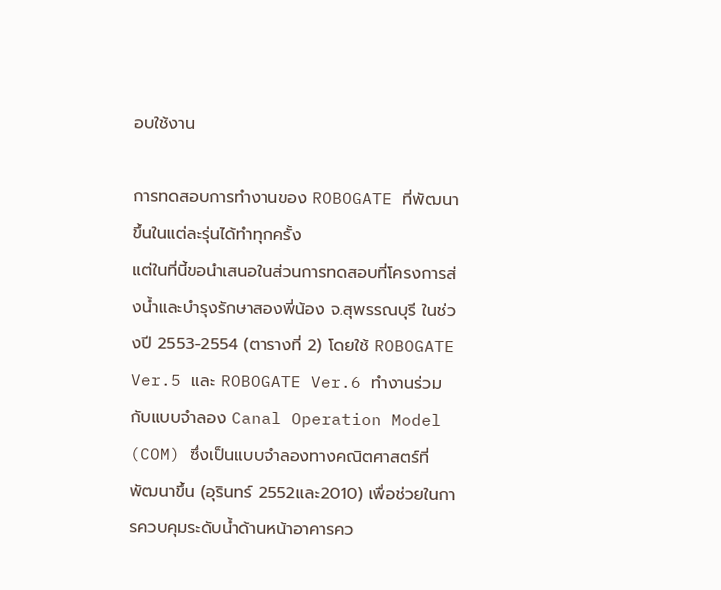อบใช้งาน

การทดสอบการทำงานของ ROBOGATE ที่พัฒนาขึ้นในแต่ละรุ่นได้ทำทุกครั้ง
แต่ในที่นี้ขอนำเสนอในส่วนการทดสอบที่โครงการส่งน้ำและบำรุงรักษาสองพี่น้อง จ.สุพรรณบุรี ในช่วงปี 2553-2554 (ตารางที่ 2) โดยใช้ ROBOGATE Ver.5 และ ROBOGATE Ver.6 ทำงานร่วมกับแบบจำลอง Canal Operation Model (COM) ซึ่งเป็นแบบจำลองทางคณิตศาสตร์ที่พัฒนาขึ้น (อุรินทร์ 2552และ2010) เพื่อช่วยในการควบคุมระดับน้ำด้านหน้าอาคารคว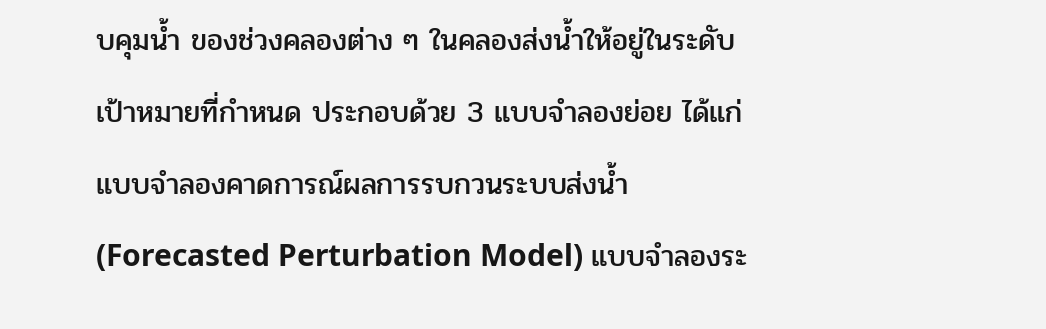บคุมน้ำ ของช่วงคลองต่าง ๆ ในคลองส่งน้ำให้อยู่ในระดับเป้าหมายที่กำหนด ประกอบด้วย 3 แบบจำลองย่อย ได้แก่ แบบจำลองคาดการณ์ผลการรบกวนระบบส่งน้ำ (Forecasted Perturbation Model) แบบจำลองระ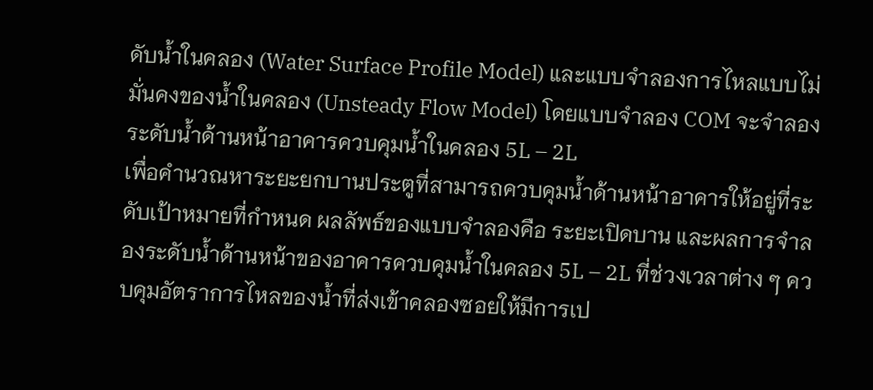ดับน้ำในคลอง (Water Surface Profile Model) และแบบจำลองการไหลแบบไม่มั่นคงของน้ำในคลอง (Unsteady Flow Model) โดยแบบจำลอง COM จะจำลองระดับน้ำด้านหน้าอาคารควบคุมน้ำในคลอง 5L – 2L
เพื่อคำนวณหาระยะยกบานประตูที่สามารถควบคุมน้ำด้านหน้าอาคารให้อยู่ที่ระดับเป้าหมายที่กำหนด ผลลัพธ์ของแบบจำลองคือ ระยะเปิดบาน และผลการจำลองระดับน้ำด้านหน้าของอาคารควบคุมน้ำในคลอง 5L – 2L ที่ช่วงเวลาต่าง ๆ ควบคุมอัตราการไหลของน้ำที่ส่งเข้าคลองซอยให้มีการเป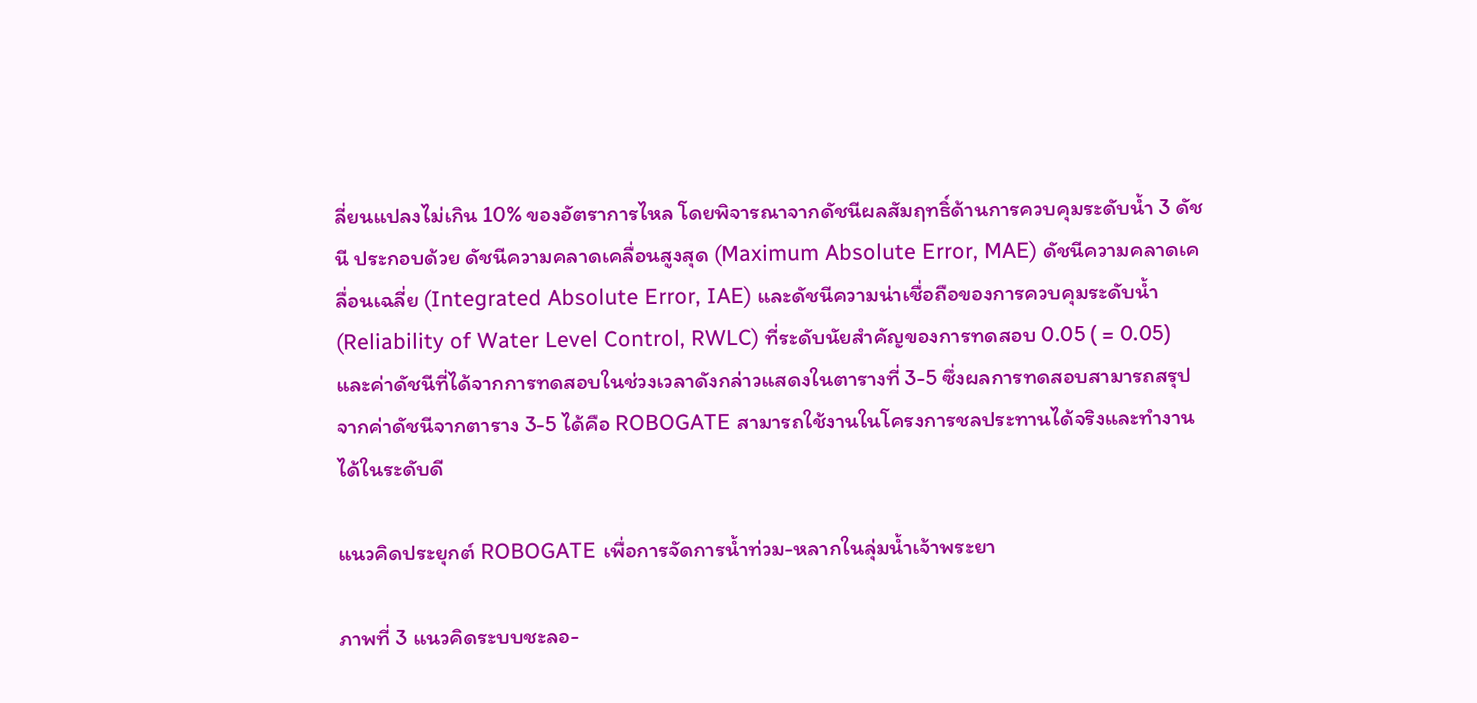ลี่ยนแปลงไม่เกิน 10% ของอัตราการไหล โดยพิจารณาจากดัชนีผลสัมฤทธิ์ด้านการควบคุมระดับน้ำ 3 ดัชนี ประกอบด้วย ดัชนีความคลาดเคลื่อนสูงสุด (Maximum Absolute Error, MAE) ดัชนีความคลาดเคลื่อนเฉลี่ย (Integrated Absolute Error, IAE) และดัชนีความน่าเชื่อถือของการควบคุมระดับน้ำ (Reliability of Water Level Control, RWLC) ที่ระดับนัยสำคัญของการทดสอบ 0.05 ( = 0.05) และค่าดัชนีที่ได้จากการทดสอบในช่วงเวลาดังกล่าวแสดงในตารางที่ 3-5 ซึ่งผลการทดสอบสามารถสรุปจากค่าดัชนีจากตาราง 3-5 ได้คือ ROBOGATE สามารถใช้งานในโครงการชลประทานได้จริงและทำงานได้ในระดับดี

แนวคิดประยุกต์ ROBOGATE เพื่อการจัดการน้ำท่วม-หลากในลุ่มน้ำเจ้าพระยา

ภาพที่ 3 แนวคิดระบบชะลอ-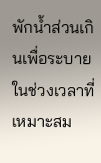พักน้ำส่วนเกินเพื่อระบายในช่วงเวลาที่เหมาะสม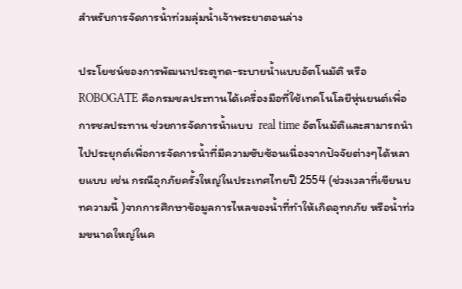สำหรับการจัดการน้ำท่วมลุ่มน้ำเจ้าพระยาตอนล่าง

ประโยชน์ของการพัฒนาประตูทด-ระบายน้ำแบบอัตโนมัติ หรือ ROBOGATE คือกรมชลประทานได้เครื่องมือที่ใช้เทคโนโลยีหุ่นยนต์เพื่อการชลประทาน ช่วยการจัดการน้ำแบบ  real time อัตโนมัติและสามารถนำไปประยุกต์เพื่อการจัดการน้ำที่มีความซับซ้อนเนื่องจากปัจจัยต่างๆได้หลายแบบ เช่น กรณีอุกภัยครั้งใหญ่ในประเทศไทยปี 2554 (ช่วงเวลาที่เขียนบทความนี้ )จากการศึกษาข้อมูลการไหลของน้ำที่ทำให้เกิดอุทกภัย หรือน้ำท่วมขนาดใหญ่ในค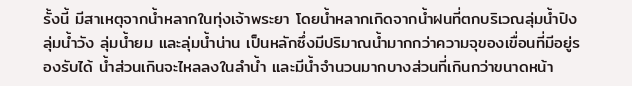รั้งนี้ มีสาเหตุจากน้ำหลากในทุ่งเจ้าพระยา โดยน้ำหลากเกิดจากน้ำฝนที่ตกบริเวณลุ่มน้ำปิง ลุ่มน้ำวัง ลุ่มน้ำยม และลุ่มน้ำน่าน เป็นหลักซึ่งมีปริมาณน้ำมากกว่าความจุของเขื่อนที่มีอยู่รองรับได้ น้ำส่วนเกินจะไหลลงในลำน้ำ และมีน้ำจำนวนมากบางส่วนที่เกินกว่าขนาดหน้า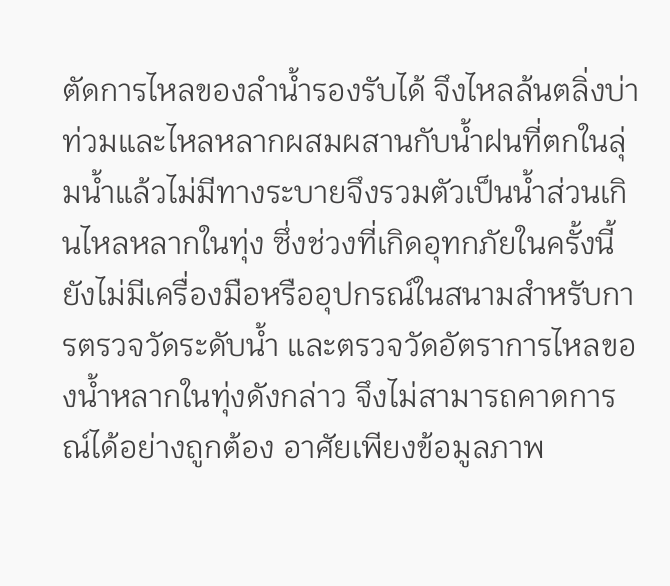ตัดการไหลของลำน้ำรองรับได้ จึงไหลล้นตลิ่งบ่าท่วมและไหลหลากผสมผสานกับน้ำฝนที่ตกในลุ่มน้ำแล้วไม่มีทางระบายจึงรวมตัวเป็นน้ำส่วนเกินไหลหลากในทุ่ง ซึ่งช่วงที่เกิดอุทกภัยในครั้งนี้ยังไม่มีเครื่องมือหรืออุปกรณ์ในสนามสำหรับการตรวจวัดระดับน้ำ และตรวจวัดอัตราการไหลของน้ำหลากในทุ่งดังกล่าว จึงไม่สามารถคาดการณ์ได้อย่างถูกต้อง อาศัยเพียงข้อมูลภาพ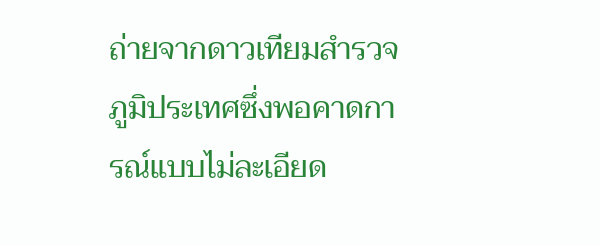ถ่ายจากดาวเทียมสำรวจภูมิประเทศซึ่งพอคาดการณ์แบบไม่ละเอียด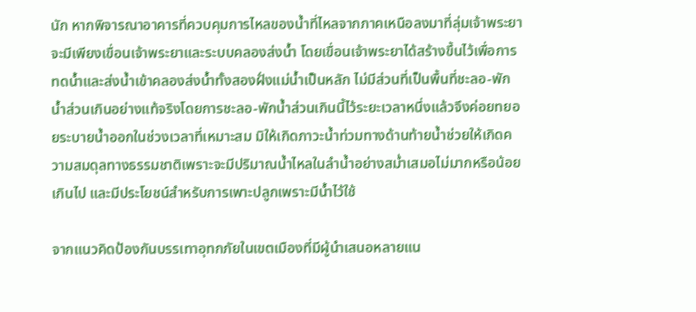นัก หากพิจารณาอาคารที่ควบคุมการไหลของน้ำที่ไหลจากภาคเหนือลงมาที่ลุ่มเจ้าพระยาจะมีเพียงเขื่อนเจ้าพระยาและระบบคลองส่งน้ำ โดยเขื่อนเจ้าพระยาได้สร้างขึ้นไว้เพื่อการทดน้ำและส่งน้ำเข้าคลองส่งน้ำทั้งสองฝั่งแม่น้ำเป็นหลัก ไม่มีส่วนที่เป็นพื้นที่ชะลอ-พักน้ำส่วนเกินอย่างแท้จริงโดยการชะลอ-พักน้ำส่วนเกินนี้ไว้ระยะเวลาหนึ่งแล้วจึงค่อยทยอยระบายน้ำออกในช่วงเวลาที่เหมาะสม มิให้เกิดภาวะน้ำท่วมทางด้านท้ายน้ำช่วยให้เกิดความสมดุลทางธรรมชาติเพราะจะมีปริมาณน้ำไหลในลำน้ำอย่างสม่ำเสมอไม่มากหรือน้อยเกินไป และมีประโยชน์สำหรับการเพาะปลูกเพราะมีน้ำไว้ใช้

จากแนวคิดป้องกันบรรเทาอุทกภัยในเขตเมืองที่มีผู้นำเสนอหลายแน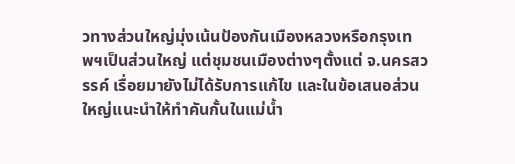วทางส่วนใหญ่มุ่งเน้นป้องกันเมืองหลวงหรือกรุงเทพฯเป็นส่วนใหญ่ แต่ชุมชนเมืองต่างๆตั้งแต่ จ.นครสวรรค์ เรื่อยมายังไม่ได้รับการแก้ไข และในข้อเสนอส่วนใหญ่แนะนำให้ทำคันกั้นในแม่น้ำ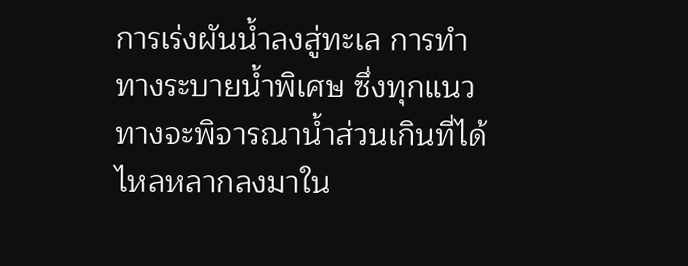การเร่งผันน้ำลงสู่ทะเล การทำทางระบายน้ำพิเศษ ซึ่งทุกแนวทางจะพิจารณาน้ำส่วนเกินที่ได้ไหลหลากลงมาใน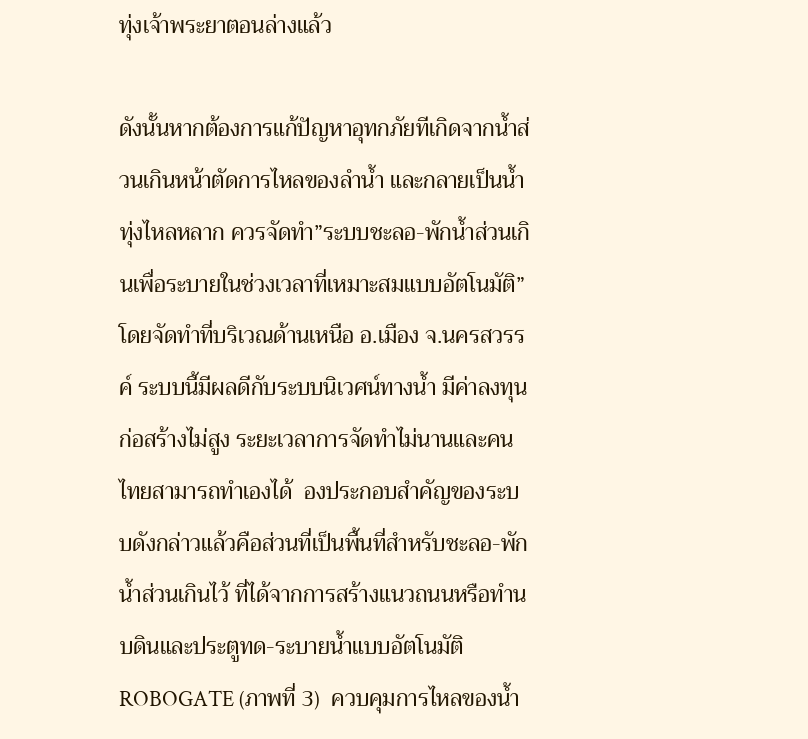ทุ่งเจ้าพระยาตอนล่างแล้ว

ดังนั้นหากต้องการแก้ปัญหาอุทกภัยทีเกิดจากน้ำส่วนเกินหน้าตัดการไหลของลำน้ำ และกลายเป็นน้ำทุ่งไหลหลาก ควรจัดทำ”ระบบชะลอ-พักน้ำส่วนเกินเพื่อระบายในช่วงเวลาที่เหมาะสมแบบอัตโนมัติ” โดยจัดทำที่บริเวณด้านเหนือ อ.เมือง จ.นครสวรรค์ ระบบนี้มีผลดีกับระบบนิเวศน์ทางน้ำ มีค่าลงทุนก่อสร้างไม่สูง ระยะเวลาการจัดทำไม่นานและคนไทยสามารถทำเองได้  องประกอบสำคัญของระบบดังกล่าวแล้วคือส่วนที่เป็นพื้นที่สำหรับชะลอ-พักน้ำส่วนเกินไว้ ที่ได้จากการสร้างแนวถนนหรือทำนบดินและประตูทด-ระบายน้ำแบบอัตโนมัติ ROBOGATE (ภาพที่ 3)  ควบคุมการไหลของน้ำ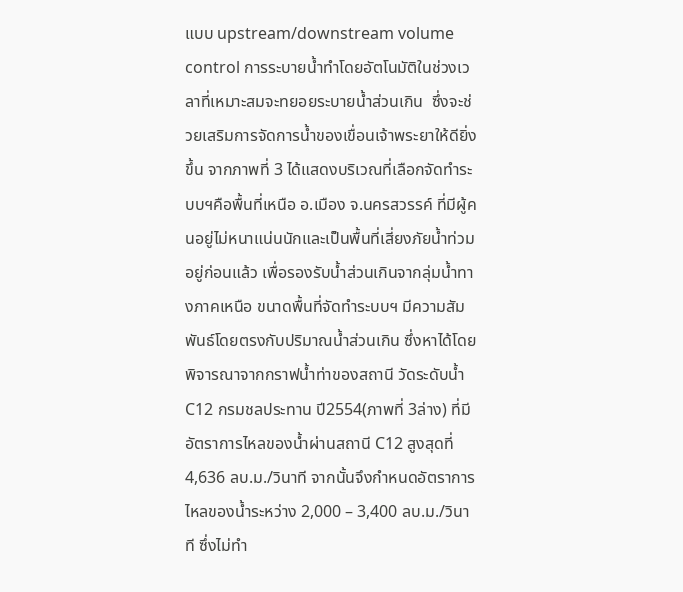แบบ upstream/downstream volume control การระบายน้ำทำโดยอัตโนมัติในช่วงเวลาที่เหมาะสมจะทยอยระบายน้ำส่วนเกิน  ซึ่งจะช่วยเสริมการจัดการน้ำของเขื่อนเจ้าพระยาให้ดียิ่งขึ้น จากภาพที่ 3 ได้แสดงบริเวณที่เลือกจัดทำระบบฯคือพื้นที่เหนือ อ.เมือง จ.นครสวรรค์ ที่มีผู้คนอยู่ไม่หนาแน่นนักและเป็นพื้นที่เสี่ยงภัยน้ำท่วมอยู่ก่อนแล้ว เพื่อรองรับน้ำส่วนเกินจากลุ่มน้ำทางภาคเหนือ ขนาดพื้นที่จัดทำระบบฯ มีความสัมพันธ์โดยตรงกับปริมาณน้ำส่วนเกิน ซึ่งหาได้โดยพิจารณาจากกราฟน้ำท่าของสถานี วัดระดับน้ำ C12 กรมชลประทาน ปี2554(ภาพที่ 3ล่าง) ที่มีอัตราการไหลของน้ำผ่านสถานี C12 สูงสุดที่ 4,636 ลบ.ม./วินาที จากนั้นจึงกำหนดอัตราการไหลของน้ำระหว่าง 2,000 – 3,400 ลบ.ม./วินาที ซึ่งไม่ทำ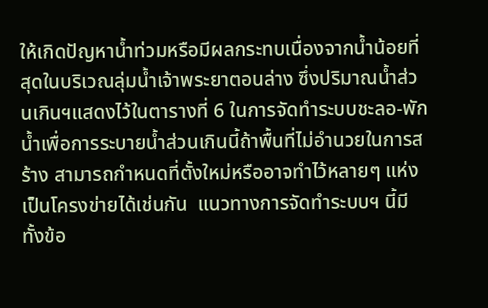ให้เกิดปัญหาน้ำท่วมหรือมีผลกระทบเนื่องจากน้ำน้อยที่สุดในบริเวณลุ่มน้ำเจ้าพระยาตอนล่าง ซึ่งปริมาณน้ำส่วนเกินฯแสดงไว้ในตารางที่ 6 ในการจัดทำระบบชะลอ-พักน้ำเพื่อการระบายน้ำส่วนเกินนี้ถ้าพื้นที่ไม่อำนวยในการสร้าง สามารถกำหนดที่ตั้งใหม่หรืออาจทำไว้หลายๆ แห่งเป็นโครงข่ายได้เช่นกัน  แนวทางการจัดทำระบบฯ นี้มีทั้งข้อ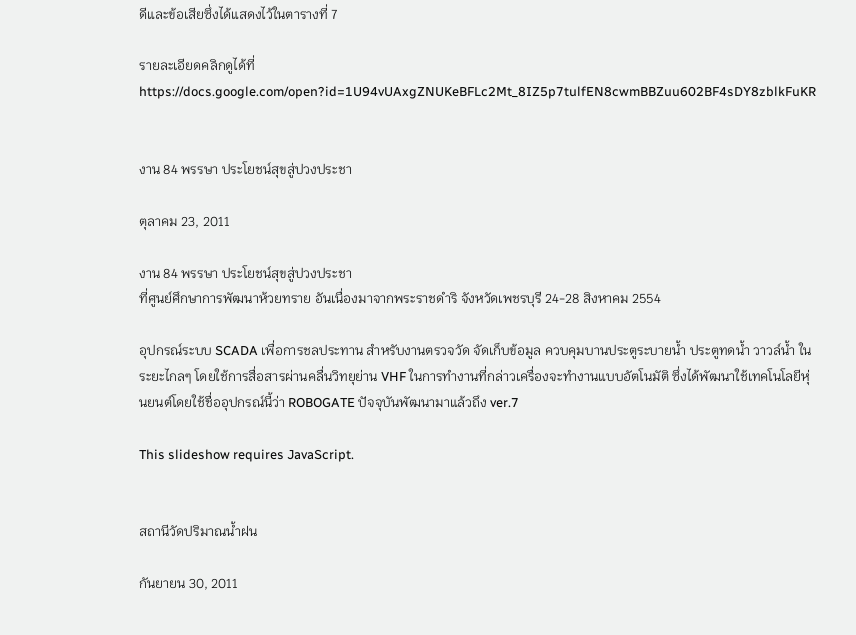ดีและข้อเสียซึ่งได้แสดงไว้ในตารางที่ 7

รายละเอียดคลิกดูได้ที่ https://docs.google.com/open?id=1U94vUAxgZNUKeBFLc2Mt_8IZ5p7tulfEN8cwmBBZuu602BF4sDY8zblkFuKR


งาน 84 พรรษา ประโยชน์สุขสู่ปวงประชา

ตุลาคม 23, 2011

งาน 84 พรรษา ประโยชน์สุขสู่ปวงประชา
ที่ศูนย์ศึกษาการพัฒนาห้วยทราย อันเนื่องมาจากพระราชดำริ จังหวัดเพชรบุรี 24-28 สิงหาคม 2554

อุปกรณ์ระบบ SCADA เพื่อการชลประทาน สำหรับงานตรวจวัด จัดเก็บข้อมูล ควบคุมบานประตูระบายน้ำ ประตูทดน้ำ วาวล์น้ำ ในระยะไกลๆ โดยใช้การสื่อสารผ่านคลื่นวิทยุย่าน VHF ในการทำงานที่กล่าวเครื่องจะทำงานแบบอัตโนมัติ ซึ่งได้พัฒนาใช้เทคโนโลยีหุ่นยนต์โดยใช้ชื่ออุปกรณ์นี้ว่า ROBOGATE ปัจจุบันพัฒนามาแล้วถึง ver.7

This slideshow requires JavaScript.


สถานีวัดปริมาณน้ำฝน

กันยายน 30, 2011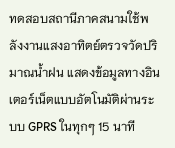ทดสอบสถานีภาคสนามใช้พลังงานแสงอาทิตย์ตรวจวัดปริมาณน้ำฝน แสดงข้อมูลทางอินเตอร์เน็ตแบบอัตโนมัติผ่านระบบ GPRS ในทุกๆ 15 นาที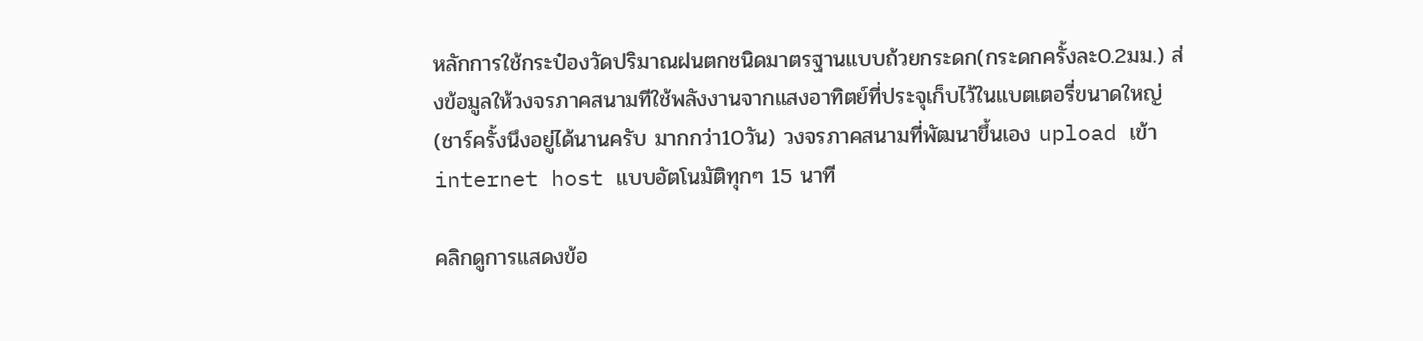หลักการใช้กระป๋องวัดปริมาณฝนตกชนิดมาตรฐานแบบถ้วยกระดก(กระดกครั้งละ0.2มม.) ส่งข้อมูลให้วงจรภาคสนามทีใช้พลังงานจากแสงอาทิตย์ที่ประจุเก็บไว้ในแบตเตอรี่ขนาดใหญ่(ชาร์ครั้งนึงอยู่ได้นานครับ มากกว่า10วัน) วงจรภาคสนามที่พัฒนาขึ้นเอง upload เข้า internet host แบบอัตโนมัติทุกๆ 15 นาที

คลิกดูการแสดงข้อ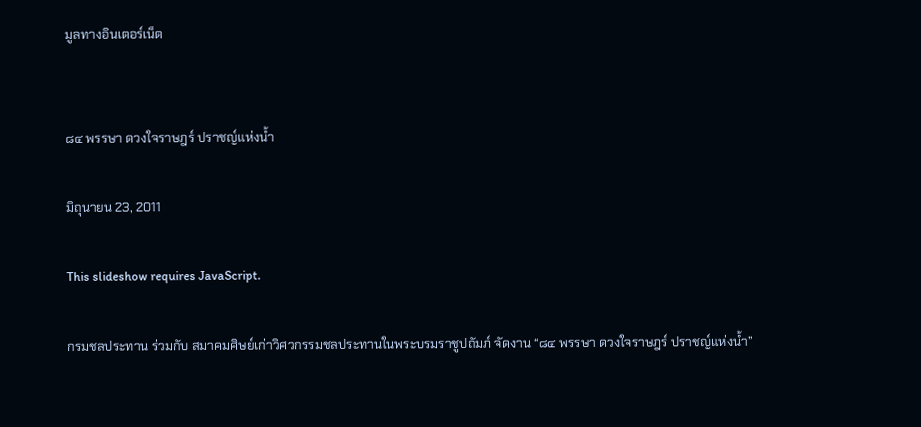มูลทางอินเตอร์เน็ต


๘๔ พรรษา ดวงใจราษฎร์ ปราชญ์แห่งน้ำ

มิถุนายน 23, 2011

This slideshow requires JavaScript.

กรมชลประทาน ร่วมกับ สมาคมศิษย์เก่าวิศวกรรมชลประทานในพระบรมราชูปถัมภ์ จัดงาน “๘๔ พรรษา ดวงใจราษฎร์ ปราชญ์แห่งน้ำ”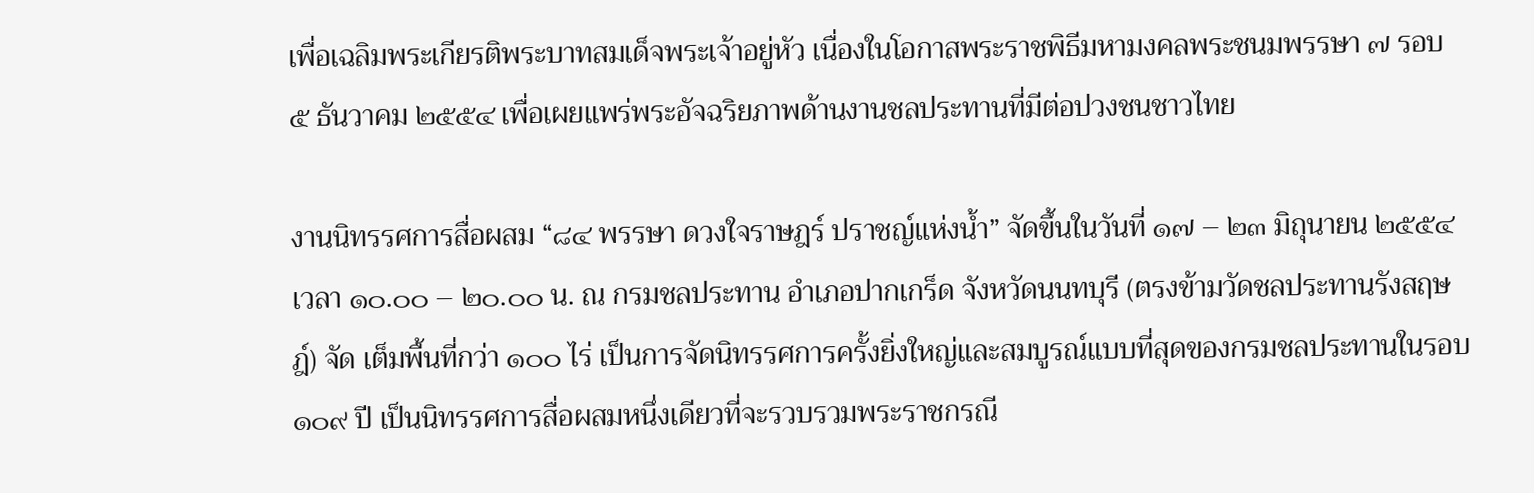เพื่อเฉลิมพระเกียรติพระบาทสมเด็จพระเจ้าอยู่หัว เนื่องในโอกาสพระราชพิธีมหามงคลพระชนมพรรษา ๗ รอบ ๕ ธันวาคม ๒๕๕๔ เพื่อเผยแพร่พระอัจฉริยภาพด้านงานชลประทานที่มีต่อปวงชนชาวไทย

งานนิทรรศการสื่อผสม “๘๔ พรรษา ดวงใจราษฎร์ ปราชญ์แห่งน้ำ” จัดขึ้นในวันที่ ๑๗ – ๒๓ มิถุนายน ๒๕๕๔ เวลา ๑๐.๐๐ – ๒๐.๐๐ น. ณ กรมชลประทาน อำเภอปากเกร็ด จังหวัดนนทบุรี (ตรงข้ามวัดชลประทานรังสฤษฎ์) จัด เต็มพื้นที่กว่า ๑๐๐ ไร่ เป็นการจัดนิทรรศการครั้งยิ่งใหญ่และสมบูรณ์แบบที่สุดของกรมชลประทานในรอบ ๑๐๙ ปี เป็นนิทรรศการสื่อผสมหนึ่งเดียวที่จะรวบรวมพระราชกรณี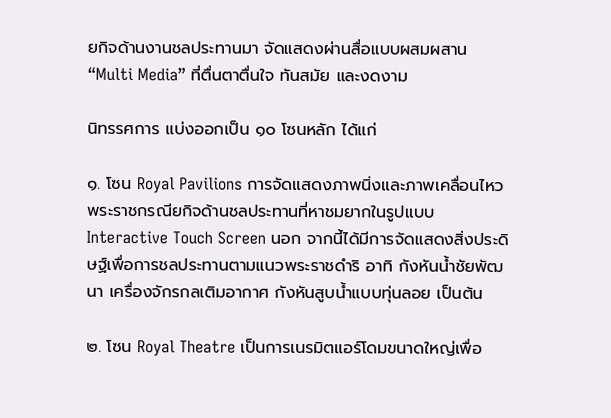ยกิจด้านงานชลประทานมา จัดแสดงผ่านสื่อแบบผสมผสาน “Multi Media” ที่ตื่นตาตื่นใจ ทันสมัย และงดงาม

นิทรรศการ แบ่งออกเป็น ๑๐ โซนหลัก ได้แก่

๑. โซน Royal Pavilions การจัดแสดงภาพนิ่งและภาพเคลื่อนไหวพระราชกรณียกิจด้านชลประทานที่หาชมยากในรูปแบบ Interactive Touch Screen นอก จากนี้ได้มีการจัดแสดงสิ่งประดิษฐ์เพื่อการชลประทานตามแนวพระราชดำริ อาทิ กังหันน้ำชัยพัฒนา เครื่องจักรกลเติมอากาศ กังหันสูบน้ำแบบทุ่นลอย เป็นต้น

๒. โซน Royal Theatre เป็นการเนรมิตแอร์โดมขนาดใหญ่เพื่อ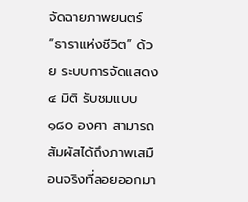จัดฉายภาพยนตร์ “ธาราแห่งชีวิต” ด้วย ระบบการจัดแสดง ๔ มิติ รับชมแบบ ๑๘๐ องศา สามารถสัมผัสได้ถึงภาพเสมือนจริงที่ลอยออกมา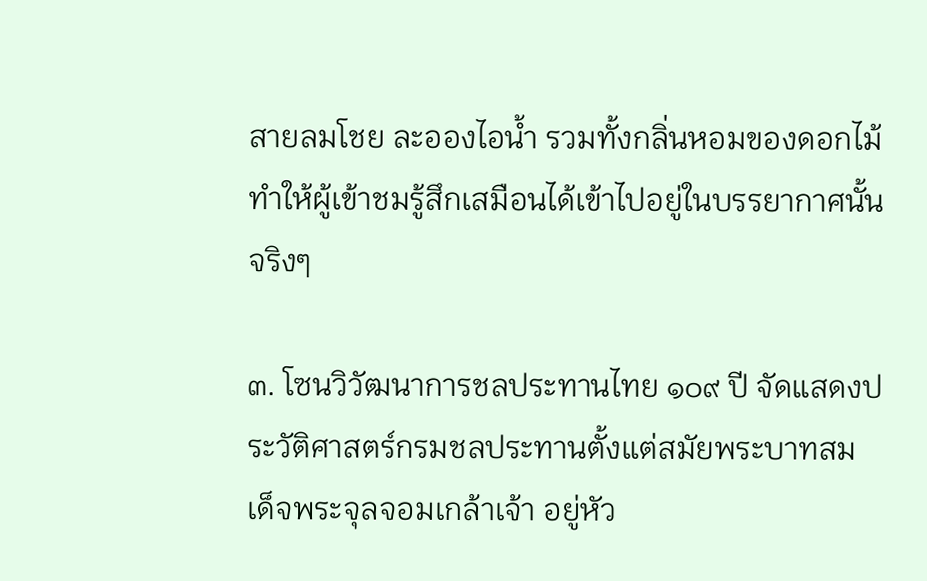สายลมโชย ละอองไอน้ำ รวมทั้งกลิ่นหอมของดอกไม้ ทำให้ผู้เข้าชมรู้สึกเสมือนได้เข้าไปอยู่ในบรรยากาศนั้นจริงๆ

๓. โซนวิวัฒนาการชลประทานไทย ๑๐๙ ปี จัดแสดงประวัติศาสตร์กรมชลประทานตั้งแต่สมัยพระบาทสมเด็จพระจุลจอมเกล้าเจ้า อยู่หัว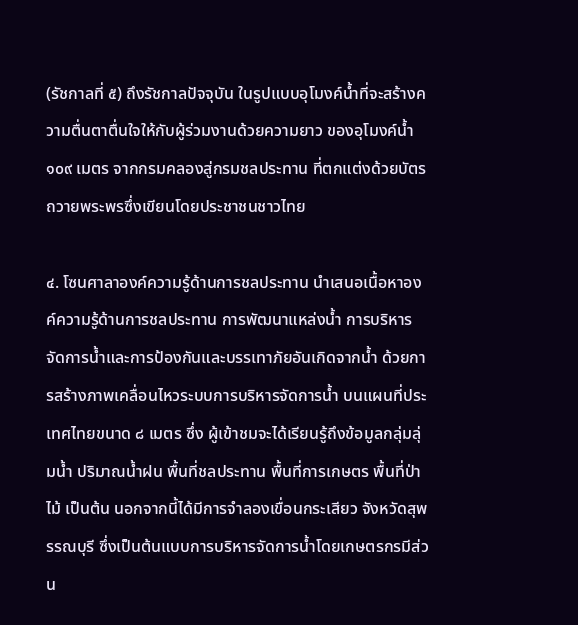(รัชกาลที่ ๕) ถึงรัชกาลปัจจุบัน ในรูปแบบอุโมงค์น้ำที่จะสร้างความตื่นตาตื่นใจให้กับผู้ร่วมงานด้วยความยาว ของอุโมงค์น้ำ ๑๐๙ เมตร จากกรมคลองสู่กรมชลประทาน ที่ตกแต่งด้วยบัตรถวายพระพรซึ่งเขียนโดยประชาชนชาวไทย

๔. โซนศาลาองค์ความรู้ด้านการชลประทาน นำเสนอเนื้อหาองค์ความรู้ด้านการชลประทาน การพัฒนาแหล่งน้ำ การบริหารจัดการน้ำและการป้องกันและบรรเทาภัยอันเกิดจากน้ำ ด้วยการสร้างภาพเคลื่อนไหวระบบการบริหารจัดการน้ำ บนแผนที่ประเทศไทยขนาด ๘ เมตร ซึ่ง ผู้เข้าชมจะได้เรียนรู้ถึงข้อมูลกลุ่มลุ่มน้ำ ปริมาณน้ำฝน พื้นที่ชลประทาน พื้นที่การเกษตร พื้นที่ป่าไม้ เป็นต้น นอกจากนี้ได้มีการจำลองเขื่อนกระเสียว จังหวัดสุพรรณบุรี ซึ่งเป็นต้นแบบการบริหารจัดการน้ำโดยเกษตรกรมีส่วน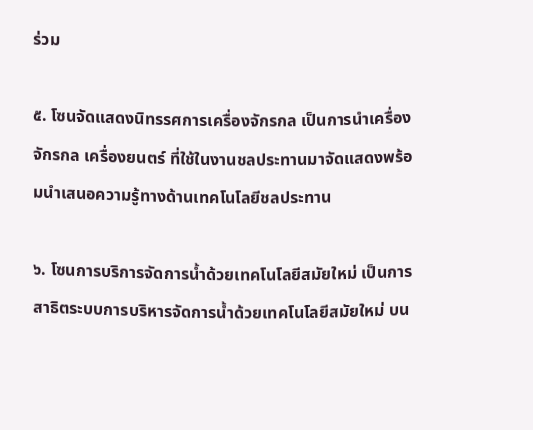ร่วม

๕. โซนจัดแสดงนิทรรศการเครื่องจักรกล เป็นการนำเครื่องจักรกล เครื่องยนตร์ ที่ใช้ในงานชลประทานมาจัดแสดงพร้อมนำเสนอความรู้ทางด้านเทคโนโลยีชลประทาน

๖. โซนการบริการจัดการน้ำด้วยเทคโนโลยีสมัยใหม่ เป็นการสาธิตระบบการบริหารจัดการน้ำด้วยเทคโนโลยีสมัยใหม่ บน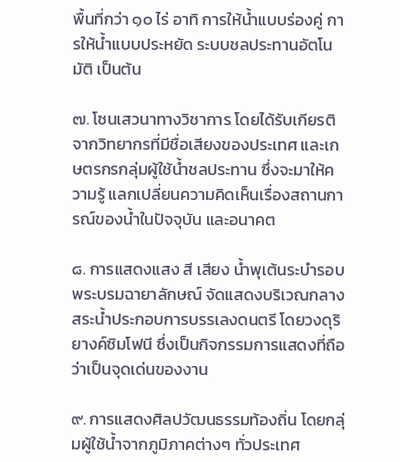พื้นที่กว่า ๑๐ ไร่ อาทิ การให้น้ำแบบร่องคู่ การให้น้ำแบบประหยัด ระบบชลประทานอัตโนมัติ เป็นต้น

๗. โซนเสวนาทางวิชาการ โดยได้รับเกียรติจากวิทยากรที่มีชื่อเสียงของประเทศ และเกษตรกรกลุ่มผู้ใช้น้ำชลประทาน ซึ่งจะมาให้ความรู้ แลกเปลี่ยนความคิดเห็นเรื่องสถานการณ์ของน้ำในปัจจุบัน และอนาคต

๘. การแสดงแสง สี เสียง น้ำพุเต้นระบำรอบพระบรมฉายาลักษณ์ จัดแสดงบริเวณกลางสระน้ำประกอบการบรรเลงดนตรี โดยวงดุริยางค์ซิมโฟนี ซึ่งเป็นกิจกรรมการแสดงที่ถือว่าเป็นจุดเด่นของงาน

๙. การแสดงศิลปวัฒนธรรมท้องถิ่น โดยกลุ่มผู้ใช้น้ำจากภูมิภาคต่างๆ ทั่วประเทศ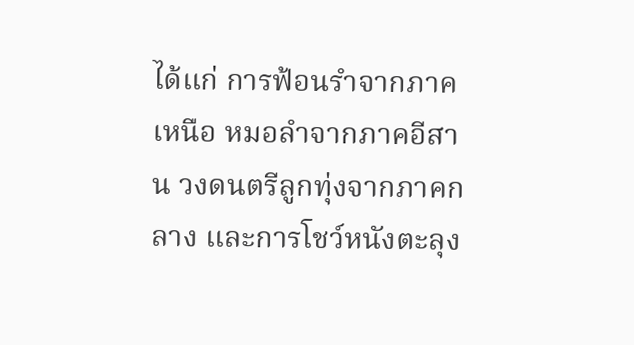ได้แก่ การฟ้อนรำจากภาคเหนือ หมอลำจากภาคอีสาน วงดนตรีลูกทุ่งจากภาคกลาง และการโชว์หนังตะลุง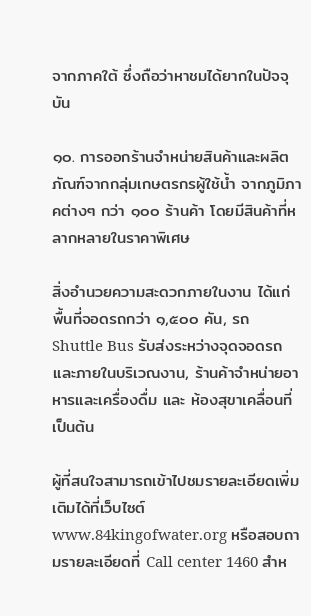จากภาคใต้ ซึ่งถือว่าหาชมได้ยากในปัจจุบัน

๑๐. การออกร้านจำหน่ายสินค้าและผลิตภัณฑ์จากกลุ่มเกษตรกรผู้ใช้น้ำ จากภูมิภาคต่างๆ กว่า ๑๐๐ ร้านค้า โดยมีสินค้าที่หลากหลายในราคาพิเศษ

สิ่งอำนวยความสะดวกภายในงาน ได้แก่ พื้นที่จอดรถกว่า ๑,๕๐๐ คัน, รถ Shuttle Bus รับส่งระหว่างจุดจอดรถและภายในบริเวณงาน, ร้านค้าจำหน่ายอาหารและเครื่องดื่ม และ ห้องสุขาเคลื่อนที่ เป็นต้น

ผู้ที่สนใจสามารถเข้าไปชมรายละเอียดเพิ่มเติมได้ที่เว็บไซต์ www.84kingofwater.org หรือสอบถามรายละเอียดที่ Call center 1460 สำห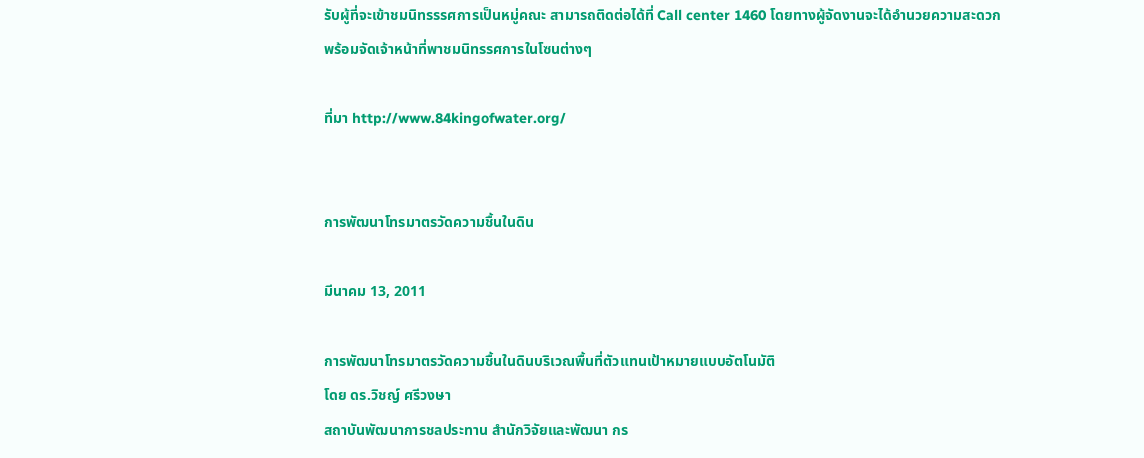รับผู้ที่จะเข้าชมนิทรรรศการเป็นหมู่คณะ สามารถติดต่อได้ที่ Call center 1460 โดยทางผู้จัดงานจะได้อำนวยความสะดวก พร้อมจัดเจ้าหน้าที่พาชมนิทรรศการในโซนต่างๆ

ที่มา http://www.84kingofwater.org/


การพัฒนาโทรมาตรวัดความชื้นในดิน

มีนาคม 13, 2011

การพัฒนาโทรมาตรวัดความชื้นในดินบริเวณพื้นที่ตัวแทนเป้าหมายแบบอัตโนมัติ
โดย ดร.วิชญ์ ศรีวงษา
สถาบันพัฒนาการชลประทาน สำนักวิจัยและพัฒนา กร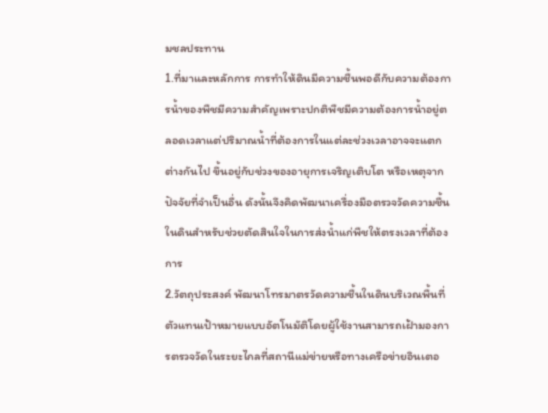มชลประทาน
1.ที่มาและหลักการ การทำให้ดินมีความชื้นพอดีกับความต้องการน้ำของพืชมีความสำคัญเพราะปกติพืชมีความต้องการน้ำอยู่ตลอดเวลาแต่ปริมาณน้ำที่ต้องการในแต่ละช่วงเวลาอาจจะแตกต่างกันไป ขึ้นอยู่กับช่วงของอายุการเจริญเติบโต หรือเหตุจากปัจจัยที่จำเป็นอื่น ดังนั้นจึงคิดพัฒนาเครื่องมือตรวจวัดความชื้นในดินสำหรับช่วยตัดสินใจในการส่งน้ำแก่พืชให้ตรงเวลาที่ต้องการ
2.วัตถุประสงค์ พัฒนาโทรมาตรวัดความชื้นในดินบริเวณพื้นที่ตัวแทนเป้าหมายแบบอัตโนมัติโดยผู้ใช้งานสามารถเฝ้ามองการตรวจวัดในระยะไกลที่สถานีแม่ข่ายหรือทางเครือข่ายอินเตอ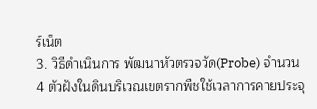ร์เน็ต
3. วิธีดำเนินการ พัฒนาหัวตรวจวัด(Probe) จำนวน 4 ตัวฝังในดินบริเวณเขตรากพืชใช้เวลาการคายประจุ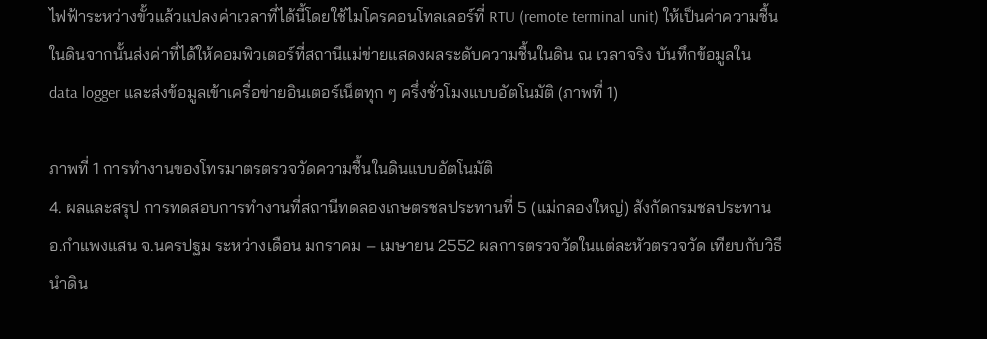ไฟฟ้าระหว่างขั้วแล้วแปลงค่าเวลาที่ได้นี้โดยใช้ไมโครคอนโทลเลอร์ที่ RTU (remote terminal unit) ให้เป็นค่าความชื้นในดินจากนั้นส่งค่าที่ได้ให้คอมพิวเตอร์ที่สถานีแม่ข่ายแสดงผลระดับความชื้นในดิน ณ เวลาจริง บันทึกข้อมูลใน data logger และส่งข้อมูลเข้าเครื่อข่ายอินเตอร์เน็ตทุก ๆ ครึ่งชั่วโมงแบบอัตโนมัติ (ภาพที่ 1)

ภาพที่ 1 การทำงานของโทรมาตรตรวจวัดความชื้นในดินแบบอัตโนมัติ
4. ผลและสรุป การทดสอบการทำงานที่สถานีทดลองเกษตรชลประทานที่ 5 (แม่กลองใหญ่) สังกัดกรมชลประทาน อ.กำแพงแสน จ.นครปฐม ระหว่างเดือน มกราคม – เมษายน 2552 ผลการตรวจวัดในแต่ละหัวตรวจวัด เทียบกับวิธีนำดิน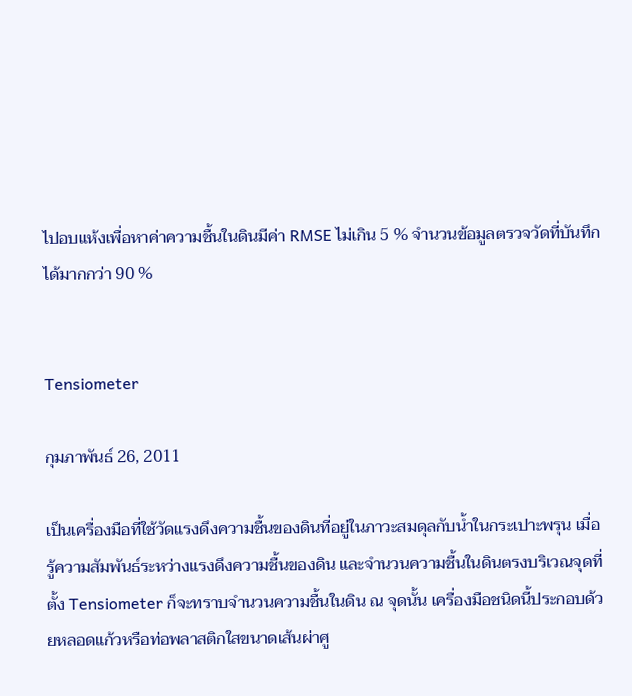ไปอบแห้งเพื่อหาค่าความชื้นในดินมีค่า RMSE ไม่เกิน 5 % จำนวนข้อมูลตรวจวัดที่บันทึกได้มากกว่า 90 %


Tensiometer

กุมภาพันธ์ 26, 2011

เป็นเครื่องมือที่ใช้วัดแรงดึงความชื้นของดินที่อยู่ในภาวะสมดุลกับน้ำในกระเปาะพรุน เมื่อรู้ความสัมพันธ์ระหว่างแรงดึงความชื้นของดิน และจำนวนความชื้นในดินตรงบริเวณจุดที่ตั้ง Tensiometer ก็จะทราบจำนวนความชื้นในดิน ณ จุดนั้น เครื่องมือชนิดนี้ประกอบด้วยหลอดแก้วหรือท่อพลาสติกใสขนาดเส้นผ่าศู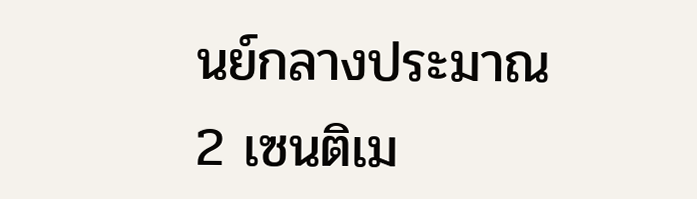นย์กลางประมาณ 2 เซนติเม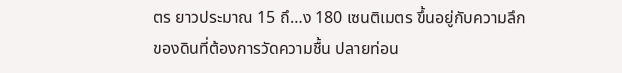ตร ยาวประมาณ 15 ถึ…ง 180 เซนติเมตร ขึ้นอยู่กับความลึกของดินที่ต้องการวัดความชื้น ปลายท่อน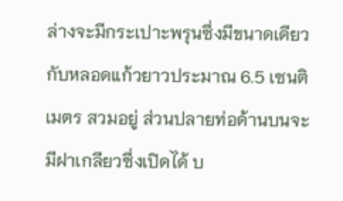ล่างจะมีกระเปาะพรุนซึ่งมีขนาดเดียวกับหลอดแก้วยาวประมาณ 6.5 เซนติเมตร สวมอยู่ ส่วนปลายท่อด้านบนจะมีฝาเกลียวซึ่งเปิดได้ บ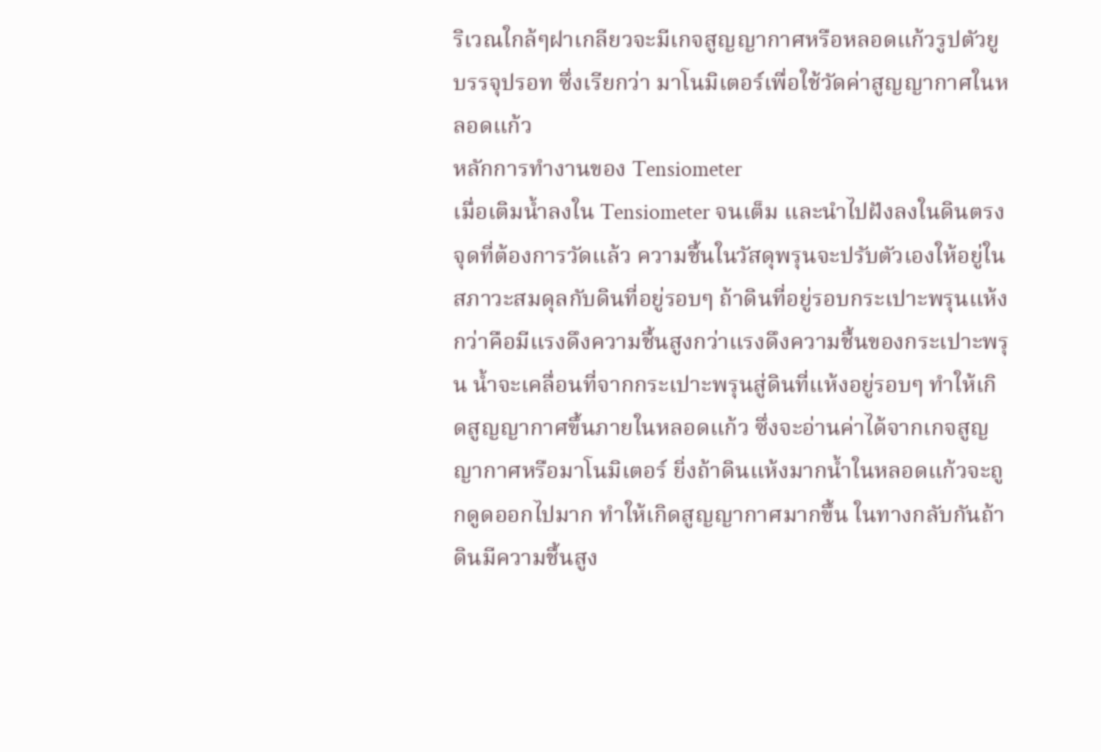ริเวณใกล้ๆฝาเกลียวจะมีเกจสูญญากาศหรือหลอดแก้วรูปตัวยูบรรจุปรอท ซึ่งเรียกว่า มาโนมิเตอร์เพื่อใช้วัดค่าสูญญากาศในหลอดแก้ว
หลักการทำงานของ Tensiometer
เมื่อเติมน้ำลงใน Tensiometer จนเต็ม และนำไปฝังลงในดินตรงจุดที่ต้องการวัดแล้ว ความชื้นในวัสดุพรุนจะปรับตัวเองให้อยู่ในสภาวะสมดุลกับดินที่อยู่รอบๆ ถ้าดินที่อยู่รอบกระเปาะพรุนแห้งกว่าคือมีแรงดึงความชื้นสูงกว่าแรงดึงความชื้นของกระเปาะพรุน น้ำจะเคลื่อนที่จากกระเปาะพรุนสู่ดินที่แห้งอยู่รอบๆ ทำให้เกิดสูญญากาศขึ้นภายในหลอดแก้ว ซึ่งจะอ่านค่าได้จากเกจสูญญากาศหรือมาโนมิเตอร์ ยิ่งถ้าดินแห้งมากน้ำในหลอดแก้วจะถูกดูดออกไปมาก ทำให้เกิดสูญญากาศมากขึ้น ในทางกลับกันถ้าดินมีความชื้นสูง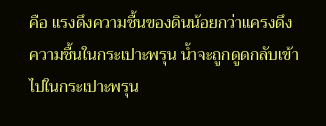คือ แรงดึงความชื้นของดินน้อยกว่าแครงดึงความชื้นในกระเปาะพรุน น้ำจะถูกดูดกลับเข้าไปในกระเปาะพรุน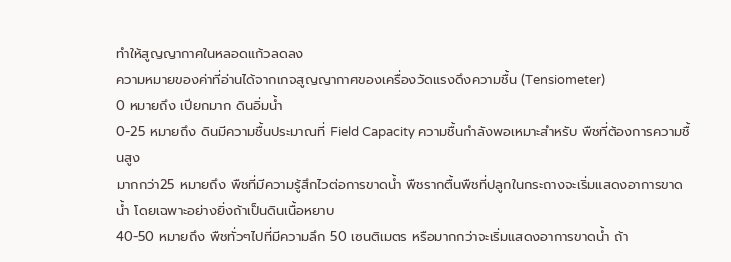ทำให้สูญญากาศในหลอดแก้วลดลง
ความหมายของค่าที่อ่านได้จากเกจสูญญากาศของเครื่องวัดแรงดึงความชื้น (Tensiometer)
0 หมายถึง เปียกมาก ดินอิ่มน้ำ
0-25 หมายถึง ดินมีความชื้นประมาณที่ Field Capacity ความชื้นกำลังพอเหมาะสำหรับ พืชที่ต้องการความชื้นสูง
มากกว่า25 หมายถึง พืชที่มีความรู้สึกไวต่อการขาดน้ำ พืชรากตื้นพืชที่ปลูกในกระถางจะเริ่มแสดงอาการขาดน้ำ โดยเฉพาะอย่างยิ่งถ้าเป็นดินเนื้อหยาบ
40-50 หมายถึง พืชทั่วๆไปที่มีความลึก 50 เซนติเมตร หรือมากกว่าจะเริ่มแสดงอาการขาดน้ำ ถ้า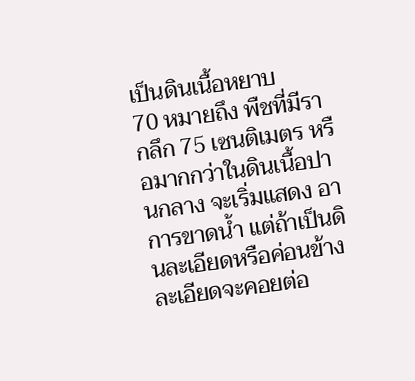เป็นดินเนื้อหยาบ
70 หมายถึง พืชที่มีรากลึก 75 เซนติเมตร หรือมากกว่าในดินเนื้อปานกลาง จะเริ่มแสดง อาการขาดน้ำ แต่ถ้าเป็นดินละเอียดหรือค่อนข้างละเอียดจะคอยต่อ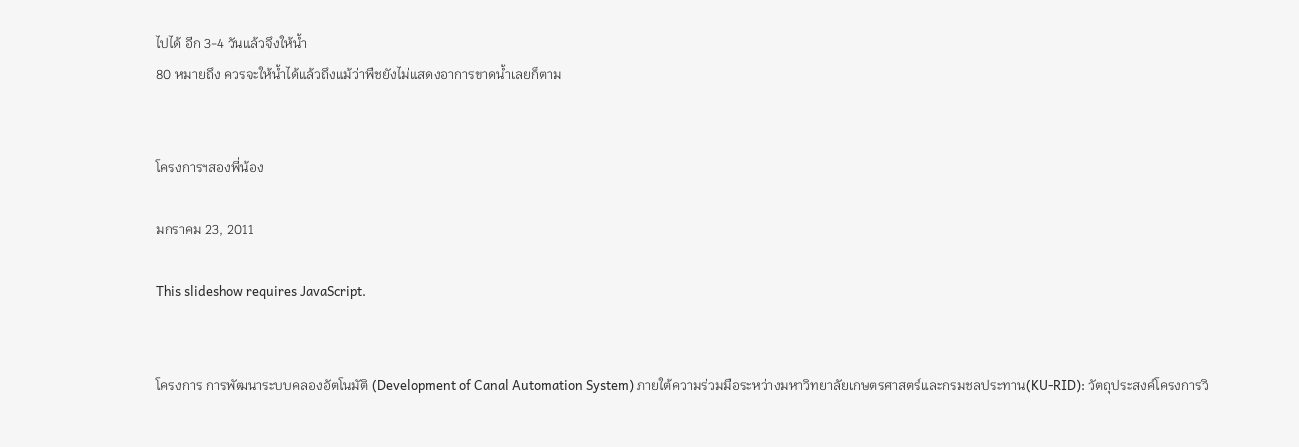ไปได้ อีก 3-4 วันแล้วจึงให้น้ำ
80 หมายถึง ควรจะให้น้ำได้แล้วถึงแม้ว่าพืชยังไม่แสดงอาการขาดน้ำเลยก็ตาม


โครงการฯสองพี่น้อง

มกราคม 23, 2011

This slideshow requires JavaScript.


โครงการ การพัฒนาระบบคลองอัตโนมัติ (Development of Canal Automation System) ภายใต้ความร่วมมือระหว่างมหาวิทยาลัยเกษตรศาสตร์และกรมชลประทาน(KU-RID): วัตถุประสงค์โครงการวิ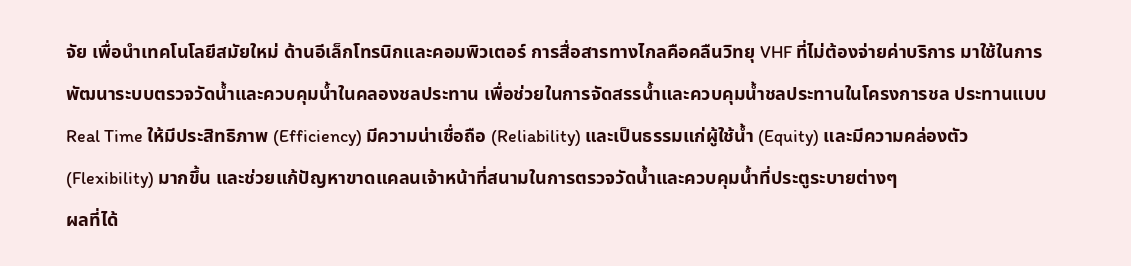จัย เพื่อนำเทคโนโลยีสมัยใหม่ ด้านอีเล็กโทรนิกและคอมพิวเตอร์ การสื่อสารทางไกลคือคลืนวิทยุ VHF ที่ไม่ต้องจ่ายค่าบริการ มาใช้ในการพัฒนาระบบตรวจวัดน้ำและควบคุมน้ำในคลองชลประทาน เพื่อช่วยในการจัดสรรน้ำและควบคุมน้ำชลประทานในโครงการชล ประทานแบบ Real Time ให้มีประสิทธิภาพ (Efficiency) มีความน่าเชื่อถือ (Reliability) และเป็นธรรมแก่ผู้ใช้น้ำ (Equity) และมีความคล่องตัว (Flexibility) มากขึ้น และช่วยแก้ปัญหาขาดแคลนเจ้าหน้าที่สนามในการตรวจวัดน้ำและควบคุมน้ำที่ประตูระบายต่างๆ
ผลที่ได้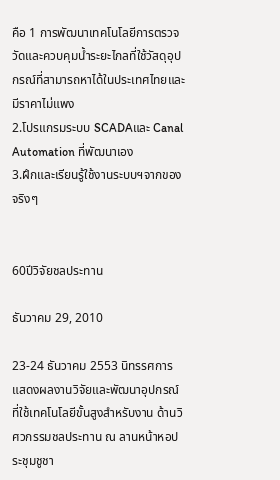คือ 1 การพัฒนาเทคโนโลยีการตรวจวัดและควบคุมน้ำระยะไกลที่ใช้วัสดุอุปกรณ์ที่สามารถหาได้ในประเทศไทยและมีราคาไม่แพง
2.โปรแกรมระบบ SCADAและ Canal Automation ที่พัฒนาเอง
3.ฝึกและเรียนรู้ใช้งานระบบฯจากของจริงๆ


60ปีวิจัยชลประทาน

ธันวาคม 29, 2010

23-24 ธันวาคม 2553 นิทรรศการแสดงผลงานวิจัยและพัฒนาอุปกรณ์ที่ใช้เทคโนโลยีขั้นสูงสำหรับงาน ด้านวิศวกรรมชลประทาน ณ ลานหน้าหอประชุมชูชา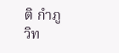ติ กำภู วิท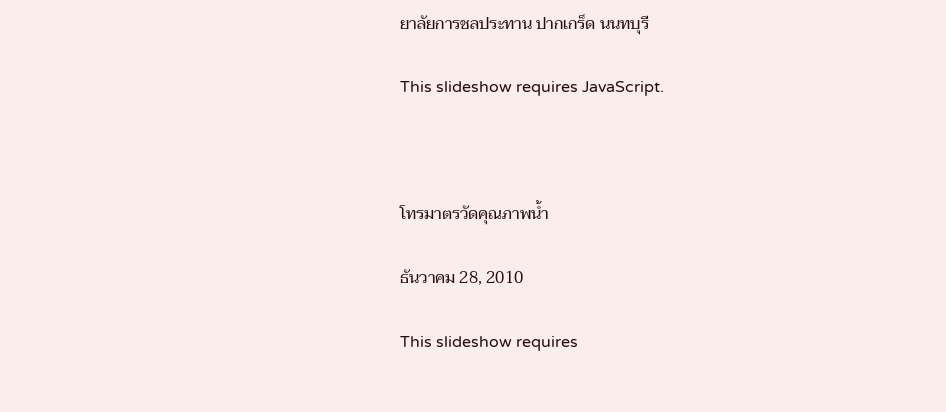ยาลัยการชลประทาน ปากเกร็ด นนทบุรี

This slideshow requires JavaScript.



โทรมาตรวัดคุณภาพน้ำ

ธันวาคม 28, 2010

This slideshow requires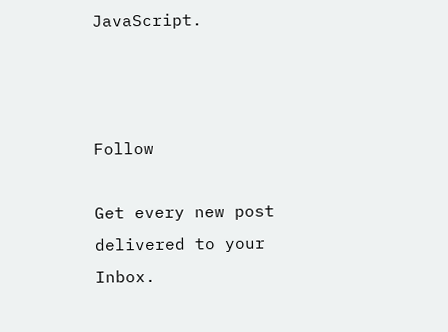JavaScript.



Follow

Get every new post delivered to your Inbox.